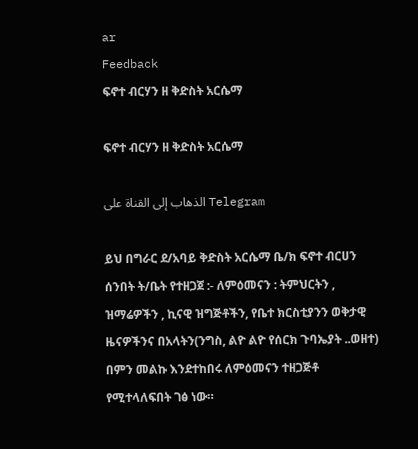ar
Feedback
ፍኖተ ብርሃን ዘ ቅድስት አርሴማ

ፍኖተ ብርሃን ዘ ቅድስት አርሴማ

الذهاب إلى القناة على Telegram

ይህ በግራር ደ/አባይ ቅድስት አርሴማ ቤ/ክ ፍኖተ ብርሀን ሰንበት ት/ቤት የተዘጋጀ :- ለምዕመናን : ትምህርትን , ዝማሬዎችን , ኪናዊ ዝግጅቶችን, የቤተ ክርስቲያንን ወቅታዊ ዜናዎችንና በአላትን(ንግስ, ልዮ ልዮ የሰርክ ጉባኤያት ..ወዘተ) በምን መልኩ እንደተከበሩ ለምዕመናን ተዘጋጅቶ የሚተላለፍበት ገፅ ነው።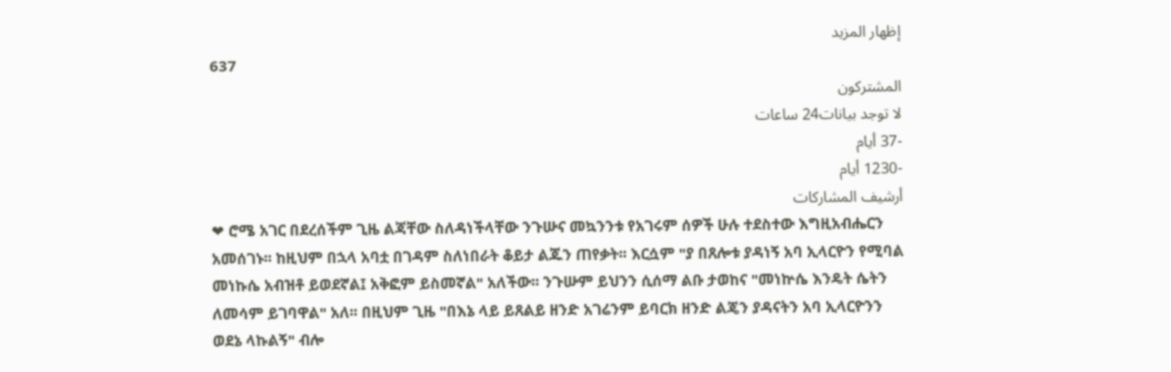إظهار المزيد
637
المشتركون
لا توجد بيانات24 ساعات
-37 أيام
-1230 أيام
أرشيف المشاركات
❤ ሮሜ አገር በደረሰችም ጊዜ ልጃቸው ስለዳነችላቸው ንጉሡና መኳንንቱ የአገሩም ሰዎች ሁሉ ተደስተው እግዚአብሔርን አመሰገኑ፡፡ ከዚህም በኋላ አባቷ በገዳም ስለነበራት ቆይታ ልጁን ጠየቃት፡፡ እርሷም "ያ በጸሎቱ ያዳነኝ አባ ኢላርዮን የሚባል መነኩሴ አብዝቶ ይወደኛል፤ አቅፎም ይስመኛል" አለችው፡፡ ንጉሡም ይህንን ሲሰማ ልቡ ታወከና "መነኵሴ እንዴት ሴትን ለመሳም ይገባዋል" አለ፡፡ በዚህም ጊዜ "በእኔ ላይ ይጸልይ ዘንድ አገሬንም ይባርክ ዘንድ ልጄን ያዳናትን አባ ኢላርዮንን ወደኔ ላኩልኝ" ብሎ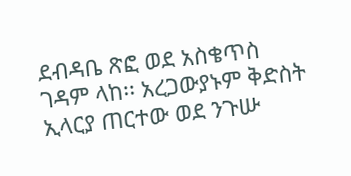ደብዳቤ ጽፎ ወደ አስቄጥስ ገዳም ላከ፡፡ አረጋውያኑም ቅድስት ኢላርያ ጠርተው ወደ ንጉሡ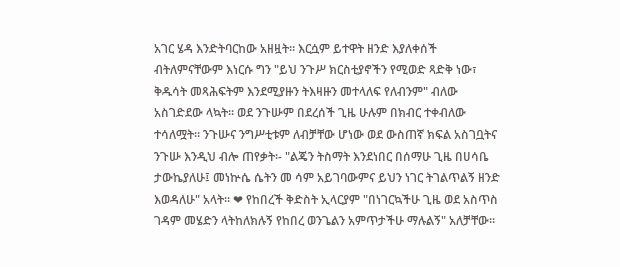አገር ሄዳ እንድትባርከው አዘዟት፡፡ እርሷም ይተዋት ዘንድ እያለቀሰች ብትለምናቸውም እነርሱ ግን "ይህ ንጉሥ ክርስቲያኖችን የሚወድ ጻድቅ ነው፣ ቅዱሳት መጻሕፍትም እንደሚያዙን ትእዛዙን መተላለፍ የለብንም" ብለው አስገድደው ላኳት፡፡ ወደ ንጉሡም በደረሰች ጊዜ ሁሉም በክብር ተቀብለው ተሳለሟት፡፡ ንጉሡና ንግሥቲቱም ለብቻቸው ሆነው ወደ ውስጠኛ ክፍል አስገቧትና ንጉሡ እንዲህ ብሎ ጠየቃት፡- "ልጄን ትስማት እንደነበር በሰማሁ ጊዜ በሀሳቤ ታውኬያለሁ፤ መነኵሴ ሴትን መ ሳም አይገባውምና ይህን ነገር ትገልጥልኝ ዘንድ እወዳለሁ" አላት፡፡ ❤ የከበረች ቅድስት ኢላርያም "በነገርኳችሁ ጊዜ ወደ አስጥስ ገዳም መሄድን ላትከለክሉኝ የከበረ ወንጌልን አምጥታችሁ ማሉልኝ" አለቻቸው፡፡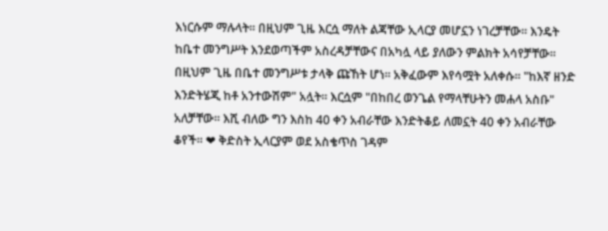እነርሱም ማሉላት፡፡ በዚህም ጊዜ እርሷ ማለት ልጃቸው ኢላርያ መሆኗን ነገረቻቸው፡፡ እንዴት ከቤተ መንግሥት እንደወጣችም አስረዳቻቸውና በአካሏ ላይ ያለውን ምልክት አሳየቻቸው፡፡ በዚህም ጊዜ በቤተ መንግሥቱ ታላቅ ጩኸት ሆነ፡፡ አቅፈውም እየሳሟት አለቀሱ፡፡ "ከእኛ ዘንድ እንድትሄጂ ከቶ አንተውሽም" አሏት፡፡ እርሷም "በከበረ ወንጌል የማላቸሁትን መሐላ አስቡ" አለቻቸው፡፡ እሺ ብለው ግን እስከ 40 ቀን አብራቸው እንድትቆይ ለመኗት 40 ቀን አብራቸው ቆየች፡፡ ❤ ቅድስት ኢላርያም ወደ አስቄጥስ ገዳም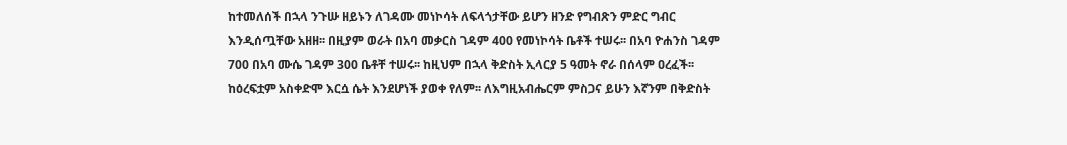ከተመለሰች በኋላ ንጉሡ ዘይኑን ለገዳሙ መነኮሳት ለፍላጎታቸው ይሆን ዘንድ የግብጽን ምድር ግብር እንዲሰጧቸው አዘዘ፡፡ በዚያም ወራት በአባ መቃርስ ገዳም 400 የመነኮሳት ቤቶች ተሠሩ፡፡ በአባ ዮሐንስ ገዳም 700 በአባ ሙሴ ገዳም 300 ቤቶቸ ተሠሩ፡፡ ከዚህም በኋላ ቅድስት ኢላርያ 5 ዓመት ኖራ በሰላም ዐረፈች፡፡ ከዕረፍቷም አስቀድሞ እርሷ ሴት እንደሆነች ያወቀ የለም፡፡ ለእግዚአብሔርም ምስጋና ይሁን እኛንም በቅድስት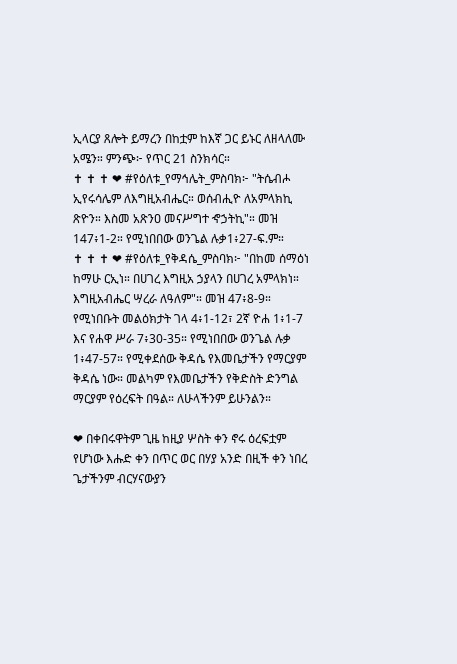ኢላርያ ጸሎት ይማረን በከቷም ከእኛ ጋር ይኑር ለዘላለሙ አሜን። ምንጭ፦ የጥር 21 ስንክሳር።                            ✝ ✝ ✝ ❤ #የዕለቱ_የማኅሌት_ምስባክ፦ "ትሴብሖ ኢየሩሳሌም ለእግዚአብሔር። ወሰብሒዮ ለአምላክኪ ጽዮን። እስመ አጽንዐ መናሥግተ ኆኃትኪ"። መዝ 147፥1-2። የሚነበበው ወንጌል ሉቃ1፥27-ፍ.ም።                             ✝ ✝ ✝ ❤ #የዕለቱ_የቅዳሴ_ምስባክ፦ "በከመ ሰማዕነ ከማሁ ርኢነ። በሀገረ እግዚአ ኃያላን በሀገረ አምላክነ። እግዚአብሔር ሣረራ ለዓለም"። መዝ 47፥8-9። የሚነበቡት መልዕክታት ገላ 4፥1-12፣ 2ኛ ዮሐ 1፥1-7 እና የሐዋ ሥራ 7፥30-35። የሚነበበው ወንጌል ሉቃ 1፥47-57። የሚቀደሰው ቅዳሴ የእመቤታችን የማርያም ቅዳሴ ነው። መልካም የእመቤታችን የቅድስት ድንግል ማርያም የዕረፍት በዓል። ለሁላችንም ይሁንልን።

❤ በቀበሩዋትም ጊዜ ከዚያ ሦስት ቀን ኖሩ ዕረፍቷም የሆነው እሑድ ቀን በጥር ወር በሃያ አንድ በዚች ቀን ነበረ ጌታችንም ብርሃናውያን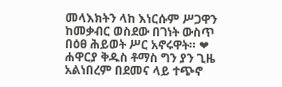መላእክትን ላከ እነርሱም ሥጋዋን ከመቃብር ወስደው በገነት ውስጥ በዕፀ ሕይወት ሥር አኖሩዋት። ❤ ሐዋርያ ቅዱስ ቶማስ ግን ያን ጊዜ አልነበረም በደመና ላይ ተጭኖ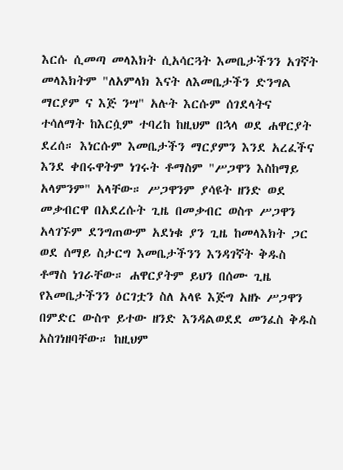እርሱ ሲመጣ መላእክት ሲአሳርጓት እመቤታችንን አገኛት መላእክትም "ለአምላክ እናት ለእመቤታችን ድንግል ማርያም ና እጅ ንሣ" አሉት እርሱም ሰገደላትና ተሳለማት ከእርሷም ተባረከ ከዚህም በኋላ ወደ ሐዋርያት ደረሰ። እነርሱም እመቤታችን ማርያምን እንደ አረፈችና እንደ ቀበሩዋትም ነገሩት ቶማስም "ሥጋዋን እስከማይ አላምንም" አላቸው። ሥጋዋንም ያሳዩት ዘንድ ወደ መቃብርዋ በአደረሱት ጊዜ በመቃብር ወስጥ ሥጋዋን አላገኙም ደንግጠውም አደነቁ ያን ጊዜ ከመላእክት ጋር ወደ ሰማይ ስታርግ እመቤታችንን እንዳገኛት ቅዱስ ቶማስ ነገራቸው። ሐዋርያትም ይህን በሰሙ ጊዜ የእመቤታችንን ዕርገቷን ስለ አላዩ እጅግ አዘኑ ሥጋዋን በምድር ውስጥ ይተው ዘንድ እንዳልወደደ መንፈስ ቅዱስ አስገነዘባቸው። ከዚህም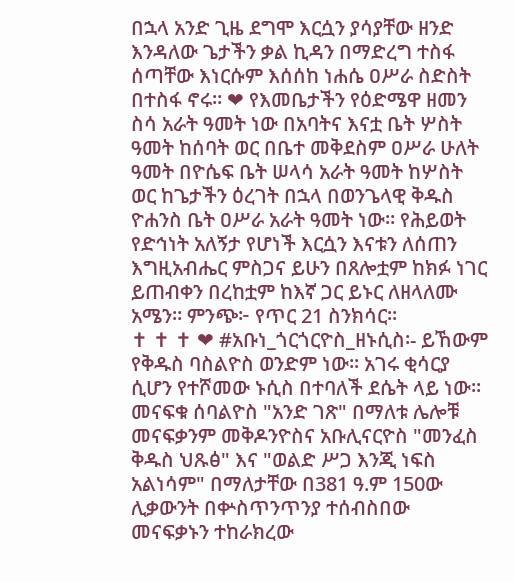በኋላ አንድ ጊዜ ደግሞ እርሷን ያሳያቸው ዘንድ እንዳለው ጌታችን ቃል ኪዳን በማድረግ ተስፋ ሰጣቸው እነርሱም እሰሰከ ነሐሴ ዐሥራ ስድስት በተስፋ ኖሩ። ❤ የእመቤታችን የዕድሜዋ ዘመን ስሳ አራት ዓመት ነው በአባትና እናቷ ቤት ሦስት ዓመት ከሰባት ወር በቤተ መቅደስም ዐሥራ ሁለት ዓመት በዮሴፍ ቤት ሠላሳ አራት ዓመት ከሦስት ወር ከጌታችን ዕረገት በኋላ በወንጌላዊ ቅዱስ ዮሐንስ ቤት ዐሥራ አራት ዓመት ነው። የሕይወት የድኅነት አለኝታ የሆነች እርሷን እናቱን ለሰጠን እግዚአብሔር ምስጋና ይሁን በጸሎቷም ከክፉ ነገር ይጠብቀን በረከቷም ከእኛ ጋር ይኑር ለዘላለሙ አሜን። ምንጭ፦ የጥር 21 ስንክሳር።                                                    ✝ ✝ ✝ ❤ #አቡነ_ጎርጎርዮስ_ዘኑሲስ፡- ይኸውም የቅዱስ ባስልዮስ ወንድም ነው፡፡ አገሩ ቂሳርያ ሲሆን የተሾመው ኑሲስ በተባለች ደሴት ላይ ነው፡፡ መናፍቁ ሰባልዮስ "አንድ ገጽ" በማለቱ ሌሎቹ መናፍቃንም መቅዶንዮስና አቡሊናርዮስ "መንፈስ ቅዱስ ህጹፅ" እና "ወልድ ሥጋ እንጂ ነፍስ አልነሳም" በማለታቸው በ381 ዓ.ም 150ው ሊቃውንት በቍስጥንጥንያ ተሰብስበው መናፍቃኑን ተከራክረው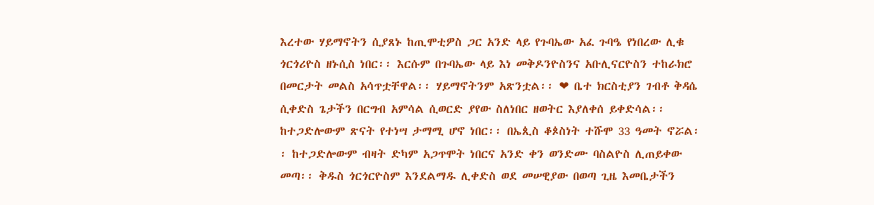እረተው ሃይማኖትን ሲያጸኑ ከጢሞቲዎስ ጋር አንድ ላይ የጉባኤው አፈ ጉባዔ የነበረው ሊቁ ጎርጎሪዮስ ዘኑሲስ ነበር፡፡ እርሱም በጉባኤው ላይ እነ መቅዶንዮስንና አቡሊናርዮስን ተከራክሮ በመርታት መልስ አሳጥቷቸዋል፡፡ ሃይማኖትንም አጽንቷል፡፡ ❤ ቤተ ክርስቲያን ገብቶ ቅዳሴ ሲቀድስ ጌታችን በርግብ አምሳል ሲወርድ ያየው ስለነበር ዘወትር እያለቀሰ ይቀድሳል፡፡ ከተጋድሎውም ጽናት የተነሣ ታማሚ ሆኖ ነበር፡፡ በኤጲስ ቆጶስነት ተሹሞ 33 ዓመት ኖሯል፡፡ ከተጋድሎውም ብዛት ድካም አጋጥሞት ነበርና አንድ ቀን ወንድሙ ባስልዮስ ሊጠይቀው መጣ፡፡ ቅዱስ ጎርጎርዮስም እንደልማዱ ሊቀድስ ወደ መሠዊያው በወጣ ጊዜ እመቤታችን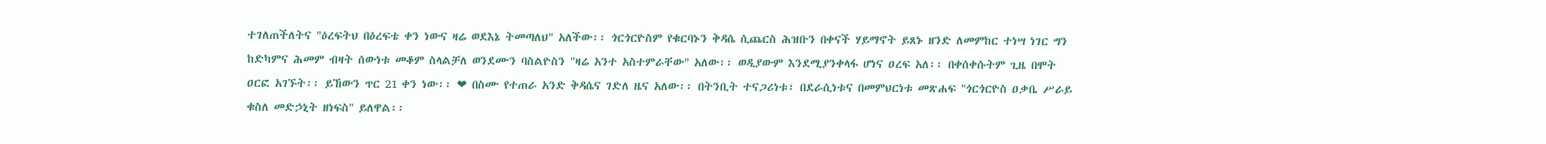ተገለጠችለትና "ዕረፍትህ በዕረፍቴ ቀን ነውና ዛሬ ወደእኔ ትመጣለህ" አለችው፡፡ ጎርጎርዮስም የቁርባኑን ቅዳሴ ሲጨርስ ሕዝቡን በቀናች ሃይማኖት ይጸኑ ዘንድ ለመምከር ተነሣ ነገር ግን ከድካምና ሕመም ብዛት ሰውነቱ መቆም ስላልቻለ ወንደሙን ባስልዮስን "ዛሬ አንተ አስተምራቸው" አለው፡፡ ወዲያውም እንደሚያንቀላፋ ሆነና ዐረፍ አለ፡፡ በቀሰቀሱትም ጊዜ በሞት ዐርፎ አገኙት፡፡ ይኸውን ጥር 21 ቀን ነው፡፡ ❤ በስሙ የተጠራ አንድ ቅዳሴና ገድለ ዜና አለው፡፡ በትንቢት ተናጋሪነቱ፣ በደራሲነቱና በመምህርነቱ መጽሐፍ "ጎርጎርዮስ ዐቃቤ ሥራይ ቁስለ መድኃኒት ዘነፍስ" ይለዋል፡፡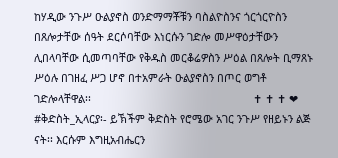ከሃዲው ንጉሥ ዑልያኖስ ወንድማማቾቹን ባስልዮስንና ጎርጎርዮስን በጸሎታቸው ሰዓት ደርሶባቸው እነርሱን ገድሎ መሥዋዕታቸውን ሊበላባቸው ሲመጣባቸው የቅዱስ መርቆሬዎስን ሥዕል በጸሎት ቢማጸኑ ሥዕሉ በገዘፈ ሥጋ ሆኖ በተአምራት ዑልያኖስን በጦር ወግቶ ገድሎላቸዋል፡፡                                                      ✝ ✝ ✝ ❤ #ቅድስት_ኢላርያ፡- ይኽችም ቅድስት የሮሜው አገር ንጉሥ የዘይኑን ልጅ ናት፡፡ እርሱም እግዚአብሔርን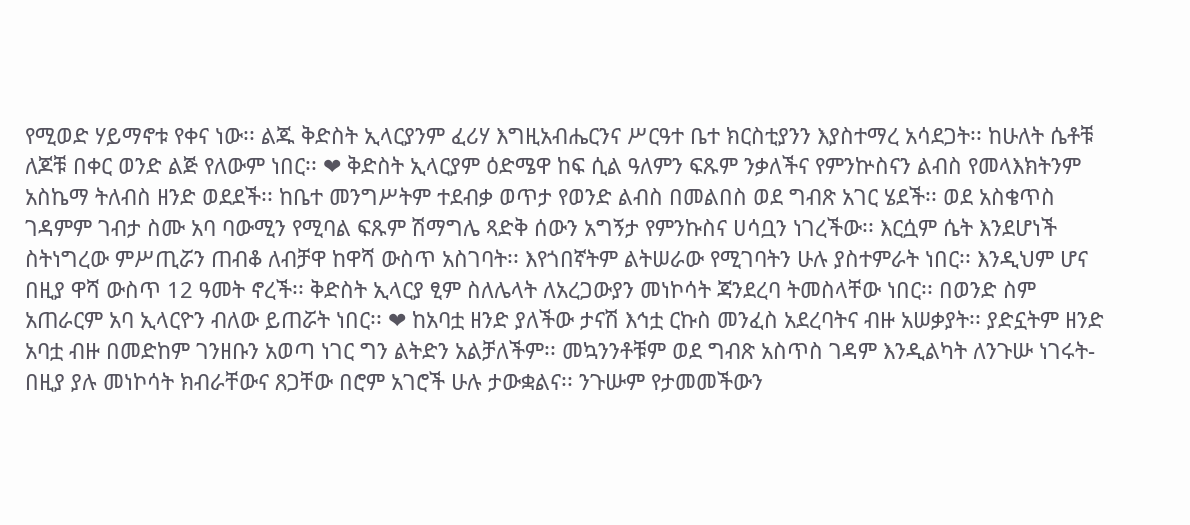የሚወድ ሃይማኖቱ የቀና ነው፡፡ ልጁ ቅድስት ኢላርያንም ፈሪሃ እግዚአብሔርንና ሥርዓተ ቤተ ክርስቲያንን እያስተማረ አሳደጋት፡፡ ከሁለት ሴቶቹ ለጆቹ በቀር ወንድ ልጅ የለውም ነበር፡፡ ❤ ቅድስት ኢላርያም ዕድሜዋ ከፍ ሲል ዓለምን ፍጹም ንቃለችና የምንኵስናን ልብስ የመላእክትንም አስኬማ ትለብስ ዘንድ ወደደች፡፡ ከቤተ መንግሥትም ተደብቃ ወጥታ የወንድ ልብስ በመልበስ ወደ ግብጽ አገር ሄደች፡፡ ወደ አስቄጥስ ገዳምም ገብታ ስሙ አባ ባውሚን የሚባል ፍጹም ሽማግሌ ጻድቅ ሰውን አግኝታ የምንኩስና ሀሳቧን ነገረችው፡፡ እርሷም ሴት እንደሆነች ስትነግረው ምሥጢሯን ጠብቆ ለብቻዋ ከዋሻ ውስጥ አስገባት፡፡ እየጎበኛትም ልትሠራው የሚገባትን ሁሉ ያስተምራት ነበር፡፡ እንዲህም ሆና በዚያ ዋሻ ውስጥ 12 ዓመት ኖረች፡፡ ቅድስት ኢላርያ ፂም ስለሌላት ለአረጋውያን መነኮሳት ጃንደረባ ትመስላቸው ነበር፡፡ በወንድ ስም አጠራርም አባ ኢላርዮን ብለው ይጠሯት ነበር፡፡ ❤ ከአባቷ ዘንድ ያለችው ታናሽ እኅቷ ርኩስ መንፈስ አደረባትና ብዙ አሠቃያት፡፡ ያድኗትም ዘንድ አባቷ ብዙ በመድከም ገንዘቡን አወጣ ነገር ግን ልትድን አልቻለችም፡፡ መኳንንቶቹም ወደ ግብጽ አስጥስ ገዳም እንዲልካት ለንጉሡ ነገሩት-በዚያ ያሉ መነኮሳት ክብራቸውና ጸጋቸው በሮም አገሮች ሁሉ ታውቋልና፡፡ ንጉሡም የታመመችውን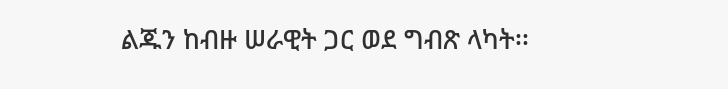ልጁን ከብዙ ሠራዊት ጋር ወደ ግብጽ ላካት፡፡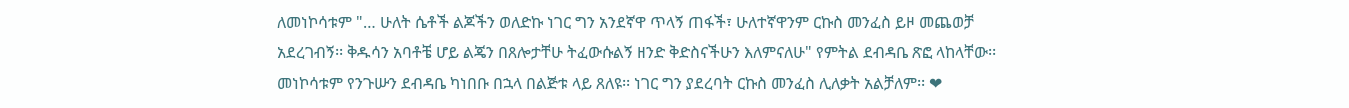ለመነኮሳቱም "… ሁለት ሴቶች ልጆችን ወለድኩ ነገር ግን አንደኛዋ ጥላኝ ጠፋች፣ ሁለተኛዋንም ርኩስ መንፈስ ይዞ መጨወቻ አደረገብኝ፡፡ ቅዱሳን አባቶቼ ሆይ ልጄን በጸሎታቸሁ ትፈውሱልኝ ዘንድ ቅድስናችሁን እለምናለሁ" የምትል ደብዳቤ ጽፎ ላከላቸው፡፡ መነኮሳቱም የንጉሡን ደብዳቤ ካነበቡ በኋላ በልጅቱ ላይ ጸለዩ፡፡ ነገር ግን ያደረባት ርኩስ መንፈስ ሊለቃት አልቻለም፡፡ ❤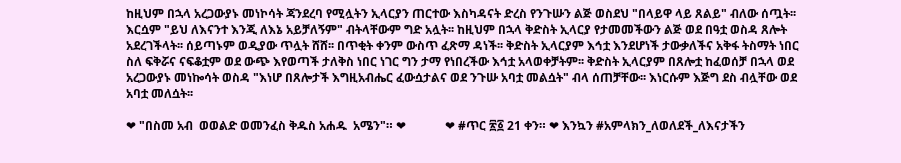ከዚህም በኋላ አረጋውያኑ መነኮሳት ጃንደረባ የሚሏትን ኢላርያን ጠርተው እስካዳናት ድረስ የንጉሡን ልጅ ወስደህ "በላይዋ ላይ ጸልይ" ብለው ሰጧት፡፡ እርሷም "ይህ ለእናንተ እንጂ ለእኔ አይቻለኝም" ብትላቸውም ግድ አሏት፡፡ ከዚህም በኋላ ቅድስት ኢላርያ የታመመችውን ልጅ ወደ በዓቷ ወስዳ ጸሎት አደረገችላት፡፡ ሰይጣኑም ወዲያው ጥሏት ሸሸ፡፡ በጥቂት ቀንም ውስጥ ፈጽማ ዳነች፡፡ ቅድስት ኢላርያም እኅቷ እንደሆነች ታውቃለችና አቅፋ ትስማት ነበር ስለ ፍቅሯና ናፍቆቷም ወደ ውጭ እየወጣች ታለቅስ ነበር ነገር ግን ታማ የነበረችው እኅቷ አላወቀቻትም፡፡ ቅድስት ኢላርያም በጸሎቷ ከፈወሰቻ በኋላ ወደ አረጋውያኑ መነኰሳት ወስዳ "እነሆ በጸሎታች እግዚአብሔር ፈውሷታልና ወደ ንጉሡ አባቷ መልሷት" ብላ ሰጠቻቸው፡፡ እነርሱም እጅግ ደስ ብሏቸው ወደ አባቷ መለሷት፡፡

❤ "በስመ አብ  ወወልድ ወመንፈስ ቅዱስ አሐዱ  አሜን"። ❤             ❤ #ጥር ፳፩ 21 ቀን። ❤ እንኳን #አምላክን_ለወለደች_ለእናታችን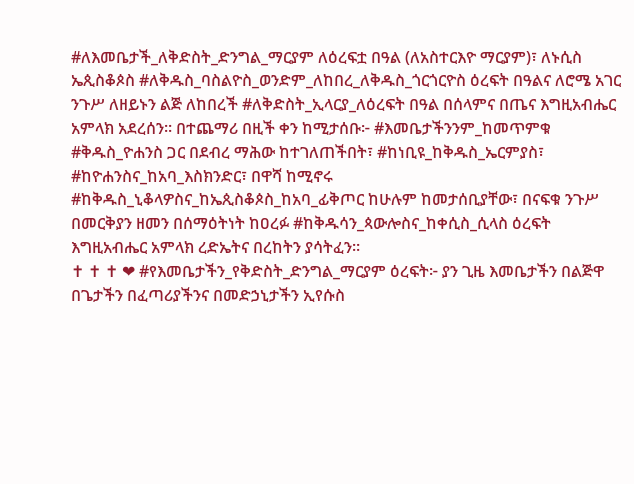#ለእመቤታች_ለቅድስት_ድንግል_ማርያም ለዕረፍቷ በዓል (ለአስተርእዮ ማርያም)፣ ለኑሲስ ኤጲስቆጶስ #ለቅዱስ_ባስልዮስ_ወንድም_ለከበረ_ለቅዱስ_ጎርጎርዮስ ዕረፍት በዓልና ለሮሜ አገር ንጉሥ ለዘይኑን ልጅ ለከበረች #ለቅድስት_ኢላርያ_ለዕረፍት በዓል በሰላምና በጤና እግዚአብሔር አምላክ አደረሰን። በተጨማሪ በዚች ቀን ከሚታሰቡ፦ #እመቤታችንንም_ከመጥምቁ #ቅዱስ_ዮሐንስ ጋር በደብረ ማሕው ከተገለጠችበት፣ #ከነቢዩ_ከቅዱስ_ኤርምያስ፣ #ከዮሐንስና_ከአባ_እስክንድር፣ በዋሻ ከሚኖሩ #ከቅዱስ_ኒቆላዎስና_ከኤጲስቆጶስ_ከአባ_ፊቅጦር ከሁሉም ከመታሰቢያቸው፣ በናፍቁ ንጉሥ በመርቅያን ዘመን በሰማዕትነት ከዐረፉ #ከቅዱሳን_ጳውሎስና_ከቀሲስ_ሲላስ ዕረፍት እግዚአብሔር አምላክ ረድኤትና በረከትን ያሳትፈን።                                                                                   ✝ ✝ ✝ ❤ #የእመቤታችን_የቅድስት_ድንግል_ማርያም ዕረፍት፦ ያን ጊዜ እመቤታችን በልጅዋ በጌታችን በፈጣሪያችንና በመድኃኒታችን ኢየሱስ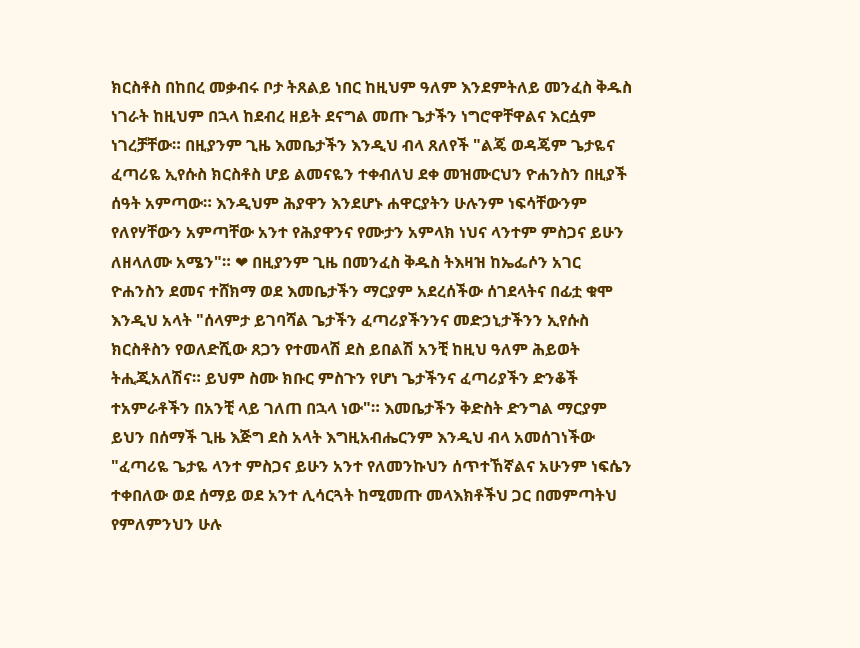ክርስቶስ በከበረ መቃብሩ ቦታ ትጸልይ ነበር ከዚህም ዓለም እንደምትለይ መንፈስ ቅዱስ ነገራት ከዚህም በኋላ ከደብረ ዘይት ደናግል መጡ ጌታችን ነግሮዋቸዋልና እርሷም ነገረቻቸው። በዚያንም ጊዜ እመቤታችን እንዲህ ብላ ጸለየች "ልጄ ወዳጄም ጌታዬና ፈጣሪዬ ኢየሱስ ክርስቶስ ሆይ ልመናዬን ተቀብለህ ደቀ መዝሙርህን ዮሐንስን በዚያች ሰዓት አምጣው። እንዲህም ሕያዋን እንደሆኑ ሐዋርያትን ሁሉንም ነፍሳቸውንም የለየሃቸውን አምጣቸው አንተ የሕያዋንና የሙታን አምላክ ነህና ላንተም ምስጋና ይሁን ለዘላለሙ አሜን"። ❤ በዚያንም ጊዜ በመንፈስ ቅዱስ ትእዛዝ ከኤፌሶን አገር ዮሐንስን ደመና ተሸክማ ወደ እመቤታችን ማርያም አደረሰችው ሰገደላትና በፊቷ ቁሞ እንዲህ አላት "ሰላምታ ይገባሻል ጌታችን ፈጣሪያችንንና መድኃኒታችንን ኢየሱስ ክርስቶስን የወለድሺው ጸጋን የተመላሽ ደስ ይበልሽ አንቺ ከዚህ ዓለም ሕይወት ትሒጂአለሽና። ይህም ስሙ ክቡር ምስጉን የሆነ ጌታችንና ፈጣሪያችን ድንቆች ተአምራቶችን በአንቺ ላይ ገለጠ በኋላ ነው"። እመቤታችን ቅድስት ድንግል ማርያም ይህን በሰማች ጊዜ እጅግ ደስ አላት እግዚአብሔርንም እንዲህ ብላ አመሰገነችው "ፈጣሪዬ ጌታዬ ላንተ ምስጋና ይሁን አንተ የለመንኩህን ሰጥተኸኛልና አሁንም ነፍሴን ተቀበለው ወደ ሰማይ ወደ አንተ ሊሳርጓት ከሚመጡ መላእክቶችህ ጋር በመምጣትህ የምለምንህን ሁሉ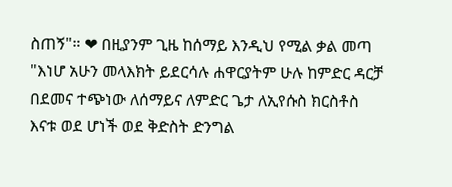ስጠኝ"። ❤ በዚያንም ጊዜ ከሰማይ እንዲህ የሚል ቃል መጣ "እነሆ አሁን መላእክት ይደርሳሉ ሐዋርያትም ሁሉ ከምድር ዳርቻ በደመና ተጭነው ለሰማይና ለምድር ጌታ ለኢየሱስ ክርስቶስ እናቱ ወደ ሆነች ወደ ቅድስት ድንግል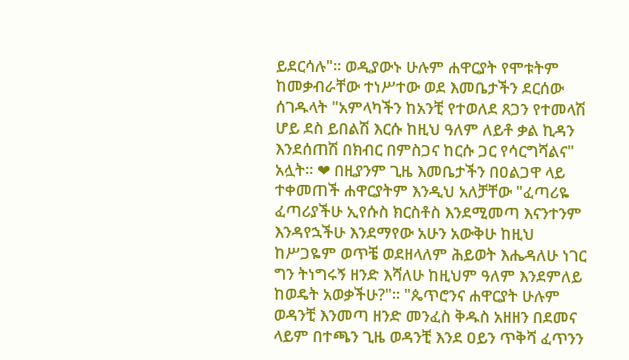ይደርሳሉ"። ወዲያውኑ ሁሉም ሐዋርያት የሞቱትም ከመቃብራቸው ተነሥተው ወደ እመቤታችን ደርሰው ሰገዱላት "አምላካችን ከአንቺ የተወለደ ጸጋን የተመላሽ ሆይ ደስ ይበልሽ እርሱ ከዚህ ዓለም ለይቶ ቃል ኪዳን እንደሰጠሽ በክብር በምስጋና ከርሱ ጋር የሳርግሻልና" አሏት። ❤ በዚያንም ጊዜ እመቤታችን በዐልጋዋ ላይ ተቀመጠች ሐዋርያትም እንዲህ አለቻቸው "ፈጣሪዬ ፈጣሪያችሁ ኢየሱስ ክርስቶስ እንደሚመጣ እናንተንም እንዳየኋችሁ እንደማየው አሁን አውቅሁ ከዚህ ከሥጋዬም ወጥቼ ወደዘላለም ሕይወት እሔዳለሁ ነገር ግን ትነግሩኝ ዘንድ እሻለሁ ከዚህም ዓለም እንደምለይ ከወዴት አወቃችሁ?"። "ጴጥሮንና ሐዋርያት ሁሉም ወዳንቺ እንመጣ ዘንድ መንፈስ ቅዱስ አዘዘን በደመና ላይም በተጫን ጊዜ ወዳንቺ እንደ ዐይን ጥቅሻ ፈጥንን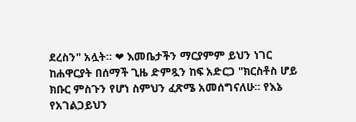ደረስን" አሏት። ❤ እመቤታችን ማርያምም ይህን ነገር ከሐዋርያት በሰማች ጊዜ ድምጿን ከፍ አድርጋ "ክርስቶስ ሆይ ክቡር ምስጉን የሆነ ስምህን ፈጽሜ አመሰግናለሁ። የእኔ የአገልጋይህን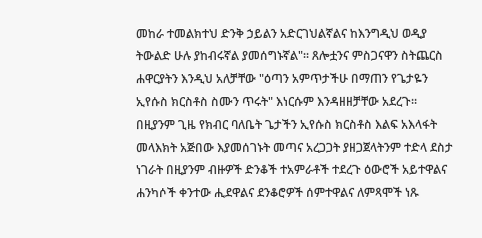መከራ ተመልክተህ ድንቅ ኃይልን አድርገህልኛልና ከእንግዲህ ወዲያ ትውልድ ሁሉ ያከብሩኛል ያመሰግኑኛል"። ጸሎቷንና ምስጋናዋን ስትጨርስ ሐዋርያትን እንዲህ አለቻቸው "ዕጣን አምጥታችሁ በማጠን የጌታዬን ኢየሱስ ክርስቶስ ስሙን ጥሩት" እነርሱም እንዳዘዘቻቸው አደረጉ። በዚያንም ጊዜ የክብር ባለቤት ጌታችን ኢየሱስ ክርስቶስ እልፍ አእላፋት መላእክት አጅበው እያመሰገኑት መጣና አረጋጋት ያዘጋጀላትንም ተድላ ደስታ ነገራት በዚያንም ብዙዎች ድንቆች ተአምራቶች ተደረጉ ዕውሮች አይተዋልና ሐንካሶች ቀንተው ሒደዋልና ደንቆሮዎች ሰምተዋልና ለምጻሞች ነጹ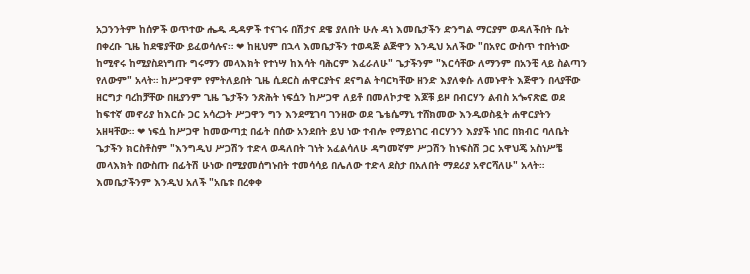አጋንንትም ከሰዎች ወጥተው ሔዱ ዲዳዎች ተናገሩ በሽታና ደዌ ያለበት ሁሉ ዳነ እመቤታችን ድንግል ማርያም ወዳለችበት ቤት በቀረቡ ጊዜ ከደዌያቸው ይፈወሳሉና። ❤ ከዚህም በኋላ እመቤታችን ተወዳጅ ልጅዋን እንዲህ አለችው "በአየር ውስጥ ተበትነው ከሚኖሩ ከሚያስደነግጡ ግሩማን መላእክት የተነሣ ከእሳት ባሕርም እፈራለሁ" ጌታችንም "እርሳቸው ለማንም በአንቺ ላይ ስልጣን የለውም" አላት። ከሥጋዋም የምትለይበት ጊዜ ሲደርስ ሐዋርያትና ደናግል ትባርካቸው ዘንድ እያለቀሱ ለመኑዋት እጅዋን በላያቸው ዘርግታ ባረከቻቸው በዚያንም ጊዜ ጌታችን ንጽሕት ነፍሷን ከሥጋዋ ለይቶ በመለኮታዊ እጆቹ ይዞ በብርሃን ልብስ አጐናጽፎ ወደ ከፍተኛ መኖሪያ ከእርሱ ጋር አሳረጋት ሥጋዋን ግን እንደሚገባ ገንዘው ወደ ጌቴሴማኒ ተሸክመው እንዲወስዷት ሐዋርያትን አዘዛቸው። ❤ ነፍሷ ከሥጋዋ ከመውጣቷ በፊት በሰው አንደበት ይህ ነው ተብሎ የማይነገር ብርሃንን እያያች ነበር በክብር ባለቤት ጌታችን ክርስቶስም "እንግዲህ ሥጋሽን ተድላ ወዳለበት ገነት አፈልሳለሁ ዳግመኛም ሥጋሽን ከነፍስሽ ጋር አዋህጄ አስነሥቼ መላእክት በውስጡ በፊትሽ ሁነው በሚያመሰግኑበት ተመሳሳይ በሌለው ተድላ ደስታ በአለበት ማደሪያ አኖርሻለሁ" አላት። እመቤታችንም እንዲህ አለች "አቤቱ በረቀቀ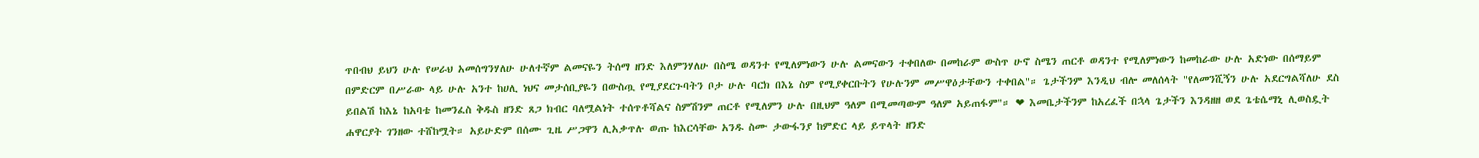ጥበብህ ይህን ሁሉ የሠራህ አመሰግንሃለሁ ሁለተኛም ልመናዬን ትሰማ ዘንድ እለምንሃለሁ በስሜ ወዳንተ የሚለምነውን ሁሉ ልመናውን ተቀበለው በመከራም ውስጥ ሁኖ ስሜን ጠርቶ ወዳንተ የሚለምነውን ከመከራው ሁሉ አድነው በሰማይም በምድርም በሥራው ላይ ሁሉ አንተ ከሀሊ ነህና መታሰቢያዬን በውስጧ የሚያደርጉባትን ቦታ ሁሉ ባርክ በእኔ ስም የሚያቀርቡትን የሁሉንም መሥዋዕታቸውን ተቀበል"። ጌታችንም እንዲህ ብሎ መለሰላት "የለመንሺኝን ሁሉ አደርግልሻለሁ ደስ ይበልሽ ከእኔ ከአባቴ ከመንፈስ ቅዱስ ዘንድ ጸጋ ክብር ባለሟልነት ተሰጥቶሻልና ስምሽንም ጠርቶ የሚለምን ሁሉ በዚህም ዓለም በሚመጣውም ዓለም አይጠፋም"። ❤ እመቤታችንም ከአረፈች በኋላ ጌታችን እንዳዘዘ ወደ ጌቴሴማኒ ሊወስዷት ሐዋርያት ገንዘው ተሸከሟት። አይሁድም በሰሙ ጊዜ ሥጋዋን ሊአቃጥሉ ወጡ ከእርሳቸው አንዱ ስሙ ታውፋንያ ከምድር ላይ ይጥላት ዘንድ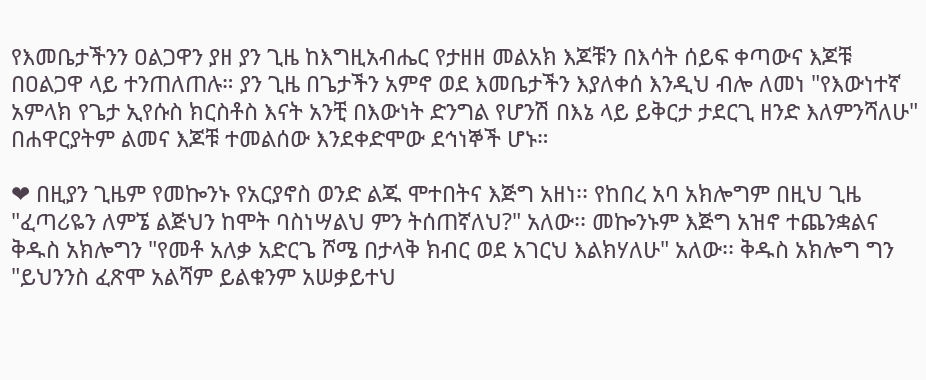የእመቤታችንን ዐልጋዋን ያዘ ያን ጊዜ ከእግዚአብሔር የታዘዘ መልአክ እጆቹን በእሳት ሰይፍ ቀጣውና እጆቹ በዐልጋዋ ላይ ተንጠለጠሉ። ያን ጊዜ በጌታችን አምኖ ወደ እመቤታችን እያለቀሰ እንዲህ ብሎ ለመነ "የእውነተኛ አምላክ የጌታ ኢየሱስ ክርስቶስ እናት አንቺ በእውነት ድንግል የሆንሽ በእኔ ላይ ይቅርታ ታደርጊ ዘንድ እለምንሻለሁ" በሐዋርያትም ልመና እጆቹ ተመልሰው እንደቀድሞው ደኅነኞች ሆኑ።

❤ በዚያን ጊዜም የመኰንኑ የአርያኖስ ወንድ ልጁ ሞተበትና እጅግ አዘነ፡፡ የከበረ አባ አክሎግም በዚህ ጊዜ "ፈጣሪዬን ለምኜ ልጅህን ከሞት ባስነሣልህ ምን ትሰጠኛለህ?" አለው፡፡ መኰንኑም እጅግ አዝኖ ተጨንቋልና ቅዱስ አክሎግን "የመቶ አለቃ አድርጌ ሾሜ በታላቅ ክብር ወደ አገርህ እልክሃለሁ" አለው፡፡ ቅዱስ አክሎግ ግን "ይህንንስ ፈጽሞ አልሻም ይልቁንም አሠቃይተህ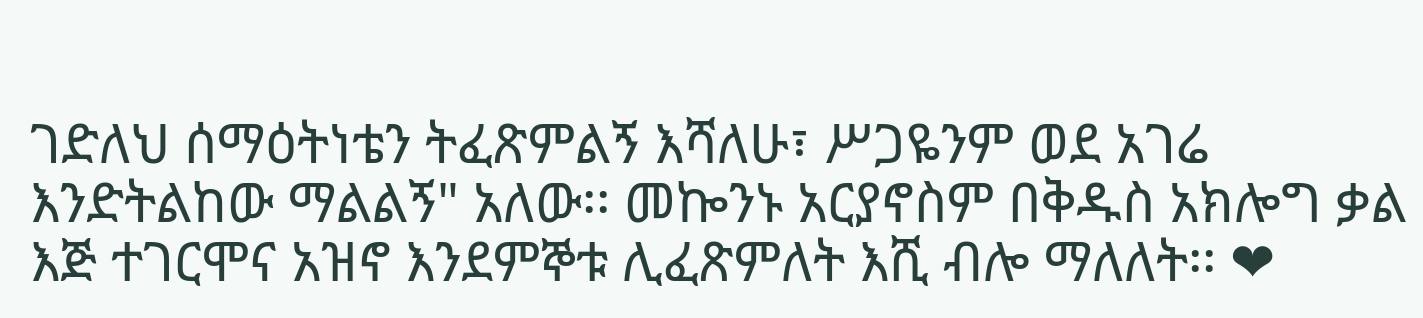ገድለህ ሰማዕትነቴን ትፈጽምልኝ እሻለሁ፣ ሥጋዬንም ወደ አገሬ እንድትልከው ማልልኝ" አለው፡፡ መኰንኑ አርያኖስም በቅዱስ አክሎግ ቃል እጅ ተገርሞና አዝኖ እንደምኞቱ ሊፈጽምለት እሺ ብሎ ማለለት፡፡ ❤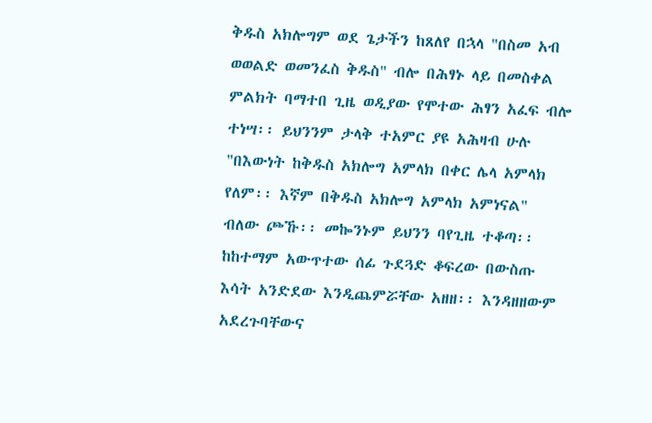ቅዱስ አክሎግም ወደ ጌታችን ከጸለየ በኋላ "በስመ አብ ወወልድ ወመንፈስ ቅዱስ" ብሎ በሕፃኑ ላይ በመስቀል ምልክት ባማተበ ጊዜ ወዲያው የሞተው ሕፃን አፈፍ ብሎ ተነሣ፡፡ ይህንንም ታላቅ ተአምር ያዩ አሕዛብ ሁሉ "በእውነት ከቅዱስ አክሎግ አምላክ በቀር ሌላ አምላክ የለም፡፡ እኛም በቅዱስ አክሎግ አምላክ አምነናል" ብለው ጮኹ፡፡ መኰንኑም ይህንን ባየጊዜ ተቆጣ፡፡ ከከተማም አውጥተው ሰፊ ጉደጓድ ቆፍረው በውስጡ እሳት አንድደው እንዲጨምሯቸው አዘዘ፡፡ እንዳዘዘውም አደረጉባቸውና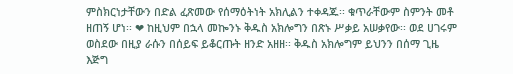ምስክርነታቸውን በድል ፈጽመው የሰማዕትነት አክሊልን ተቀዳጁ፡፡ ቁጥራቸውም ስምንት መቶ ዘጠኝ ሆነ፡፡ ❤ ከዚህም በኋላ መኰንኑ ቅዱስ አክሎግን በጽኑ ሥቃይ አሠቃየው፡፡ ወደ ሀገሩም ወስደው በዚያ ራሱን በሰይፍ ይቆርጡት ዘንድ አዘዘ፡፡ ቅዱስ አክሎግም ይህንን በሰማ ጊዜ እጅግ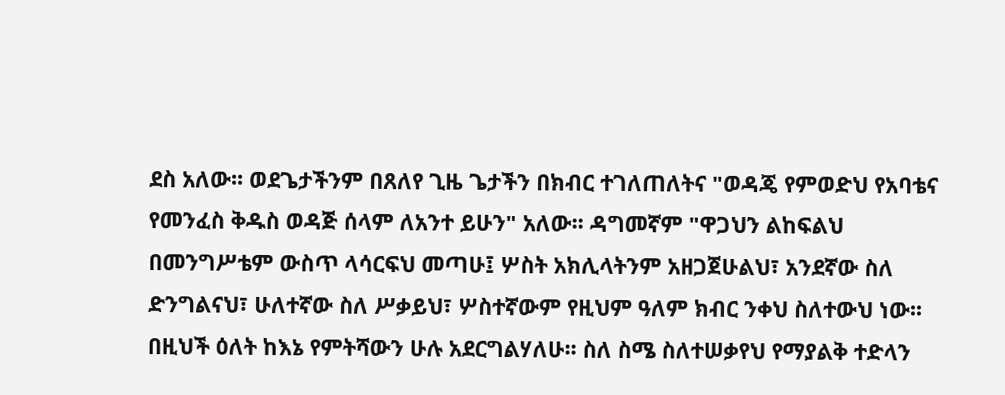ደስ አለው፡፡ ወደጌታችንም በጸለየ ጊዜ ጌታችን በክብር ተገለጠለትና "ወዳጄ የምወድህ የአባቴና የመንፈስ ቅዱስ ወዳጅ ሰላም ለአንተ ይሁን" አለው፡፡ ዳግመኛም "ዋጋህን ልከፍልህ በመንግሥቴም ውስጥ ላሳርፍህ መጣሁ፤ ሦስት አክሊላትንም አዘጋጀሁልህ፣ አንደኛው ስለ ድንግልናህ፣ ሁለተኛው ስለ ሥቃይህ፣ ሦስተኛውም የዚህም ዓለም ክብር ንቀህ ስለተውህ ነው፡፡ በዚህች ዕለት ከእኔ የምትሻውን ሁሉ አደርግልሃለሁ፡፡ ስለ ስሜ ስለተሠቃየህ የማያልቅ ተድላን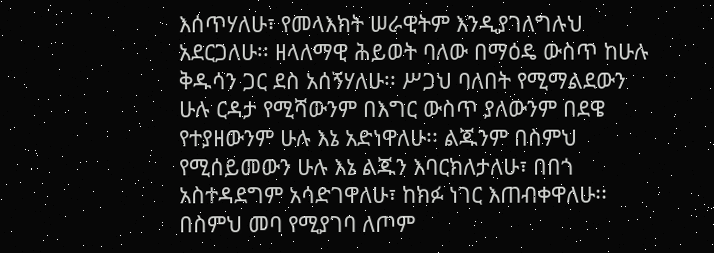እሰጥሃለሁ፣ የመላእክት ሠራዊትም እንዲያገለግሉህ አደርጋለሁ፡፡ ዘላለማዊ ሕይወት ባለው በማዕዴ ውስጥ ከሁሉ ቅዱሳን ጋር ደስ አሰኝሃለሁ፡፡ ሥጋህ ባለበት የሚማልደውን ሁሉ ርዳታ የሚሻውንም በእግር ውስጥ ያለውንም በደዌ የተያዘውንም ሁሉ እኔ አድነዋለሁ፡፡ ልጁንም በስምህ የሚሰይመውን ሁሉ እኔ ልጁን እባርክለታለሁ፣ በበጎ አስተዳደግም አሳድገዋለሁ፣ ከክፉ ነገር እጠብቀዋለሁ፡፡ በስምህ መባ የሚያገባ ለጦም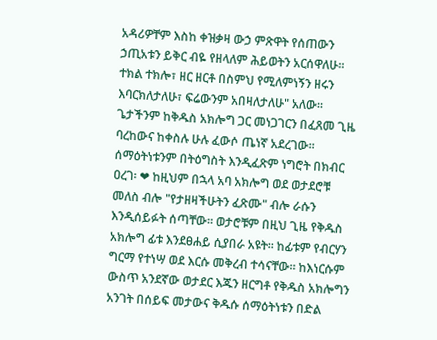አዳሪዎቸም እስከ ቀዝቃዛ ውኃ ምጽዋት የሰጠውን ኃጢአቱን ይቅር ብዬ የዘላለም ሕይወትን አርሰዋለሁ፡፡ ተክል ተክሎ፣ ዘር ዘርቶ በስምህ የሚለምነኝን ዘሩን እባርክለታለሁ፣ ፍሬውንም አበዛለታለሁ" አለው፡፡ ጌታችንም ከቅዱስ አክሎግ ጋር መነጋገርን በፈጸመ ጊዜ ባረከውና ከቀስሉ ሁሉ ፈውሶ ጤነኛ አደረገው፡፡ ሰማዕትነቱንም በትዕግስት እንዲፈጽም ነግሮት በክብር ዐረገ፡ ❤ ከዚህም በኋላ አባ አክሎግ ወደ ወታደሮቹ መለስ ብሎ "የታዘዛችሁትን ፈጽሙ" ብሎ ራሱን እንዲሰይፉት ሰጣቸው፡፡ ወታሮቹም በዚህ ጊዜ የቅዱስ አክሎግ ፊቱ እንደፀሐይ ሲያበራ አዩት፡፡ ከፊቱም የብርሃን ግርማ የተነሣ ወደ እርሱ መቅረብ ተሳናቸው፡፡ ከእነርሱም ውስጥ አንደኛው ወታደር እጁን ዘርግቶ የቅዱስ አክሎግን አንገት በሰይፍ መታውና ቅዱሱ ሰማዕትነቱን በድል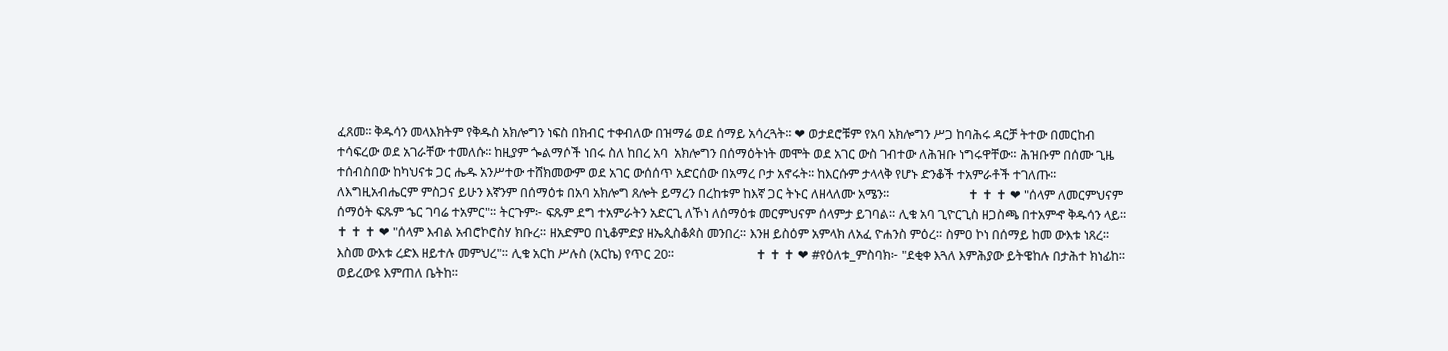ፈጸመ፡፡ ቅዱሳን መላእክትም የቅዱስ አክሎግን ነፍስ በክብር ተቀብለው በዝማሬ ወደ ሰማይ አሳረጓት፡፡ ❤ ወታደሮቹም የአባ አክሎግን ሥጋ ከባሕሩ ዳርቻ ትተው በመርከብ ተሳፍረው ወደ አገራቸው ተመለሱ፡፡ ከዚያም ጐልማሶች ነበሩ ስለ ከበረ አባ  አክሎግን በሰማዕትነት መሞት ወደ አገር ውስ ገብተው ለሕዝቡ ነግሩዋቸው። ሕዝቡም በሰሙ ጊዜ ተሰብስበው ከካህናቱ ጋር ሔዱ አንሥተው ተሸክመውም ወደ አገር ውሰሰጥ አድርሰው በአማረ ቦታ አኖሩት፡፡ ከእርሱም ታላላቅ የሆኑ ድንቆች ተአምራቶች ተገለጡ፡፡ ለእግዚአብሔርም ምስጋና ይሁን እኛንም በሰማዕቱ በአባ አክሎግ ጸሎት ይማረን በረከቱም ከእኛ ጋር ትኑር ለዘላለሙ አሜን።                          ✝ ✝ ✝ ❤ "ሰላም ለመርምህናም ሰማዕት ፍጹም ኄር ገባሬ ተአምር"። ትርጉም፦ ፍጹም ደግ ተአምራትን አድርጊ ለኾነ ለሰማዕቱ መርምህናም ሰላምታ ይገባል። ሊቁ አባ ጊዮርጊስ ዘጋስጫ በተአምኆ ቅዱሳን ላይ።                           ✝ ✝ ✝ ❤ "ሰላም እብል አብሮኮሮስሃ ክቡረ። ዘአድምዐ በኒቆምድያ ዘኤጲስቆጶስ መንበረ። እንዘ ይስዕም አምላክ ለአፈ ዮሐንስ ምዕረ። ስምዐ ኮነ በሰማይ ከመ ውእቱ ነጸረ። እስመ ውእቱ ረድእ ዘይተሉ መምህረ"። ሊቁ አርከ ሥሉስ (አርኬ) የጥር 20።                           ✝ ✝ ✝ ❤ #የዕለቱ_ምስባክ፦ "ደቂቀ እጓለ እምሕያው ይትዌከሉ በታሕተ ክነፊከ። ወይረውዩ እምጠለ ቤትከ።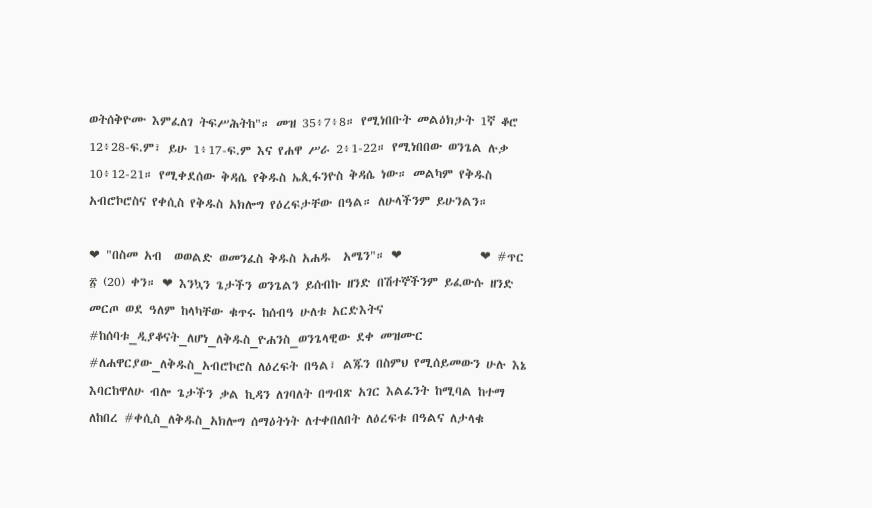ወትሰቅዮሙ እምፈለገ ትፍሥሕትከ"። መዝ 35፥7፥8። የሚነበቡት መልዕክታት 1ኛ ቆሮ 12፥28-ፍ.ም፣ ይሁ 1፥17-ፍ.ም እና የሐዋ ሥራ 2፥1-22። የሚነበበው ወንጌል ሉቃ 10፥12-21። የሚቀደሰው ቅዳሴ የቅዱስ ኤጲፋንዮስ ቅዳሴ ነው። መልካም የቅዱስ አብሮኮሮስና የቀሲስ የቅዱስ አክሎግ የዕረፍታቸው በዓል። ለሁላችንም ይሁንልን።

❤ "በስመ አብ  ወወልድ ወመንፈስ ቅዱስ አሐዱ  አሜን"። ❤             ❤ #ጥር ፳ (20) ቀን። ❤ እንኳን ጌታችን ወንጌልን ይሰብኩ ዘንድ በሽተኞችንም ይፈውሱ ዘንድ መርጦ ወደ ዓለም ከላካቸው ቁጥሩ ከሰብዓ ሁለቱ አርድእትና #ከሰባቱ_ዲያቆናት_ለሆነ_ለቅዱስ_ዮሐንስ_ወንጌላዊው ደቀ መዝሙር #ለሐዋርያው_ለቅዱስ_አብሮኮሮስ ለዕረፍት በዓል፣ ልጁን በስምህ የሚሰይመውን ሁሉ እኔ እባርከዋለሁ ብሎ ጌታችን ቃል ኪዳን ለገባለት በግብጽ አገር እልፈንት ከሚባል ከተማ ለከበረ #ቀሲስ_ለቅዱስ_አክሎግ ሰማዕትነት ለተቀበለበት ለዕረፍቱ በዓልና ለታላቁ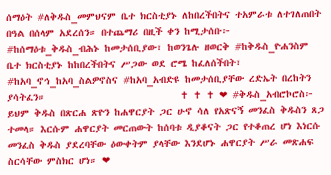ሰማዕት #ለቅዱስ_መምህናም ቤተ ክርስቲያኑ ለከበረችበትና ተአምራቱ ለተገለጠበት በዓል በሰላም አደረሰን። በተጨማሪ በዚች ቀን ከሚታሰቡ፦ #ከሰማዕቱ_ቅዱስ_ብሕኑ ከመታሰቢያው፣ ከወንጌሉ ዘወርቅ #ከቅዱስ_ዮሐንስም ቤተ ክርስቲያኑ ከከበረችበትና ሥጋው ወደ ሮሜ ከፈለሰችበት፣ #ከአባ_ኖኅ_ከአባ_ስልዎኖስና #ከአባ_አብድዩ ከመታሰቢያቸው ረድኤት በረከትን ያሳትፈን።                           ✝ ✝ ✝ ❤ #ቅዱስ_አብሮኮሮስ፦ ይህም ቅዱስ በጽርሐ ጽዮን ከሐዋርያት ጋር ሁኖ ሳለ የአጽናኝ መንፈስ ቅዱስን ጸጋ ተመላ። እርሱም ሐዋርያት መርጠውት ከሰባቱ ዲያቆናት ጋር የተቆጠረ ሆነ እነርሱ መንፈስ ቅዱስ ያደረባቸው ዕውቀትም ያላቸው እንደሆኑ ሐዋርያት ሥራ መጽሐፍ ስርሳቸው ምስክር ሆነ። ❤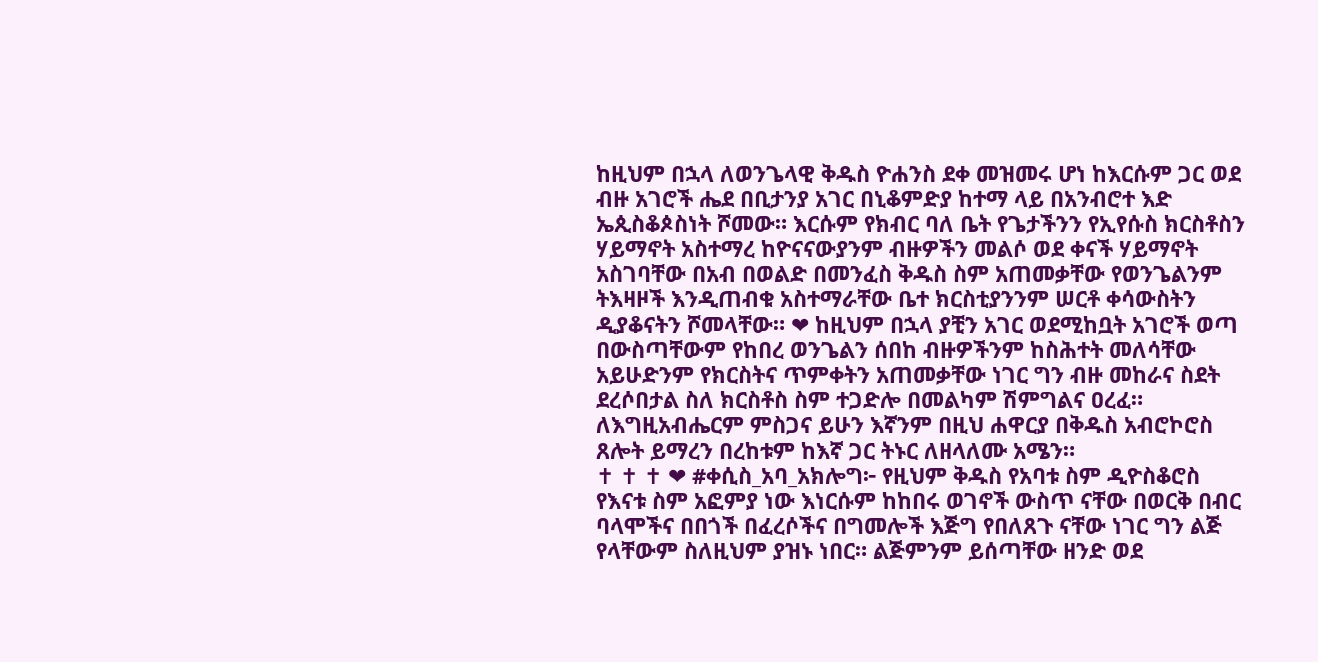ከዚህም በኋላ ለወንጌላዊ ቅዱስ ዮሐንስ ደቀ መዝመሩ ሆነ ከእርሱም ጋር ወደ ብዙ አገሮች ሔደ በቢታንያ አገር በኒቆምድያ ከተማ ላይ በአንብሮተ እድ ኤጲስቆጶስነት ሾመው። እርሱም የክብር ባለ ቤት የጌታችንን የኢየሱስ ክርስቶስን ሃይማኖት አስተማረ ከዮናናውያንም ብዙዎችን መልሶ ወደ ቀናች ሃይማኖት አስገባቸው በአብ በወልድ በመንፈስ ቅዱስ ስም አጠመቃቸው የወንጌልንም ትእዛዞች እንዲጠብቁ አስተማራቸው ቤተ ክርስቲያንንም ሠርቶ ቀሳውስትን ዲያቆናትን ሾመላቸው። ❤ ከዚህም በኋላ ያቺን አገር ወደሚከቧት አገሮች ወጣ በውስጣቸውም የከበረ ወንጌልን ሰበከ ብዙዎችንም ከስሕተት መለሳቸው አይሁድንም የክርስትና ጥምቀትን አጠመቃቸው ነገር ግን ብዙ መከራና ስደት ደረሶበታል ስለ ክርስቶስ ስም ተጋድሎ በመልካም ሽምግልና ዐረፈ። ለእግዚአብሔርም ምስጋና ይሁን እኛንም በዚህ ሐዋርያ በቅዱስ አብሮኮሮስ ጸሎት ይማረን በረከቱም ከእኛ ጋር ትኑር ለዘላለሙ አሜን።                           ✝ ✝ ✝ ❤ #ቀሲስ_አባ_አክሎግ፦ የዚህም ቅዱስ የአባቱ ስም ዲዮስቆሮስ የእናቱ ስም አፎምያ ነው እነርሱም ከከበሩ ወገኖች ውስጥ ናቸው በወርቅ በብር ባላሞችና በበጎች በፈረሶችና በግመሎች እጅግ የበለጸጉ ናቸው ነገር ግን ልጅ የላቸውም ስለዚህም ያዝኑ ነበር። ልጅምንም ይሰጣቸው ዘንድ ወደ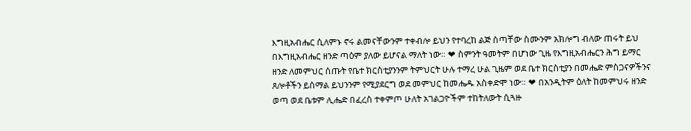እግዚአብሔር ሲለምኑ ኖሩ ልመናቸውንም ተቀብሎ ይህን የተባረከ ልጅ ሰጣቸው ስሙንም አክሎግ ብለው ጠሩት ይህ በእግዚአብሔር ዘንድ ጣዕም ያለው ይሆናል ማለት ነው። ❤ ስምንት ዓመትም በሆነው ጊዜ የእግዚአብሔርን ሕግ ይማር ዘንድ ለመምህር ሰጡት የቤተ ክርስቲያንንም ትምህርት ሁሉ ተማረ ሁል ጊዜም ወደ ቤተ ክርስቲያን በመሔድ ምስጋናዎችንና ጸሎቶችን ይሰማል ይህንንም የሚያደርግ ወደ መምህር ከመሔዱ አስቀድሞ ነው። ❤ በአንዲትም ዕለት ከመምህሩ ዘንድ ወጣ ወደ ቤቱም ሊሔድ በፈረስ ተቀምጦ ሁለት አገልጋዮችም ተከትለውት ሲጓዙ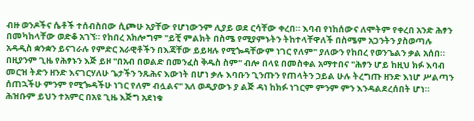ብዙ ወንዶችና ሴቶች ተሰብስበው ሲጮሁ አያቸው የሆነውንም ሊያይ ወደ ርሳቸው ቀረበ። እባብ የነከሰውና ለሞትም የቀረበ አንድ ሕፃን በመካከላቸው ወድቆ አገኘ። የከበረ አክሎግም "ይቺ ምልክት በስሜ የሚያምኑትን ትከተላቸዋለች በስሜም አጋንትን ያስወጣሉ አዳዲስ ቋንቋን ይናገራሉ የምድር አራዊቶችን በእጃቸው ይይዛሉ የሚጐዳቸውም ነገር የለም" ያለውን የከበረ የወንጌልን ቃል አሰበ። በዚያንም ጊዜ የሕፃኑን እጅ ይዞ "በአብ በወልድ በመንፈስ ቅዱስ ስም" ብሎ በላዩ በመስቀል አማተበና "ሕፃን ሆይ ከዚህ ክፉ እባብ መርዝ ትድን ዘንድ እናገርሃለሁ ጌታችን ንጹሕና እውነት በሆነ ቃሉ እባቡን ጊንጡን የጠላትን ኃይል ሁሉ ትረግጡ ዘንድ እነሆ ሥልጣን ሰጠኋችሁ ምንም የሚጐዳችሁ ነገር የለም ብሏልና" አለ ወዲያውኑ ያ ልጅ ዳነ ከክፉ ነገርም ምንም ምን እንዳልደረሰበት ሆነ። ሕዝቡም ይህን ተአምር በአዩ ጊዜ እጅግ አደነቁ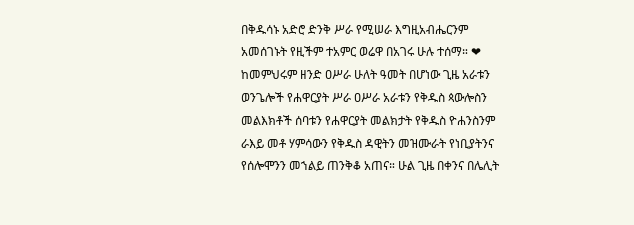በቅዱሳኑ አድሮ ድንቅ ሥራ የሚሠራ እግዚአብሔርንም አመሰገኑት የዚችም ተአምር ወሬዋ በአገሩ ሁሉ ተሰማ። ❤ ከመምህሩም ዘንድ ዐሥራ ሁለት ዓመት በሆነው ጊዜ አራቱን ወንጌሎች የሐዋርያት ሥራ ዐሥራ አራቱን የቅዱስ ጳውሎስን መልእክቶች ሰባቱን የሐዋርያት መልክታት የቅዱስ ዮሐንስንም ራእይ መቶ ሃምሳውን የቅዱስ ዳዊትን መዝሙራት የነቢያትንና የሰሎሞንን መኀልይ ጠንቅቆ አጠና። ሁል ጊዜ በቀንና በሌሊት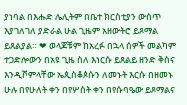ያነባል በእሑድ ሌሊትም በቤተ ክርስቲያን ውስጥ እያገለገለ ያድራል ሁል ጊዜም አዘውትሮ ይጾማል ይጸልያል። ❤ ወላጆቹም ከአረፉ በኋላ ሰዎች መልካም ተጋድሎውን በአዩ ጊዜ ስለ እነርሱ ይጸልይ ዘንድ ቅስና እንዲሾምላቸው ኤጲስቆጶሱን ለመኑት እርሱ በዘመኑ ሁሉ በየሁለት ቀን በየሦስት ቀን በየሱባዔው ይጾማልና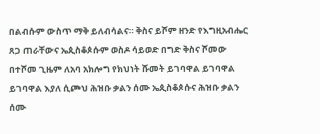በልብሱም ውስጥ ማቅ ይለብሳልና። ቅስና ይሾም ዘንድ የእግዚአብሔር ጸጋ ጠራቸውና ኤጲስቆጶሱም ወስዶ ሳይወድ በግድ ቅስና ሾመው በተሾመ ጊዜም ለአባ አክሎግ የክህነት ሹመት ይገባዋል ይገባዋል ይገባዋል እያለ ሲጮህ ሕዝቡ ቃልን ሰሙ ኤጲስቆጶሱና ሕዝቡ ቃልን ሰሙ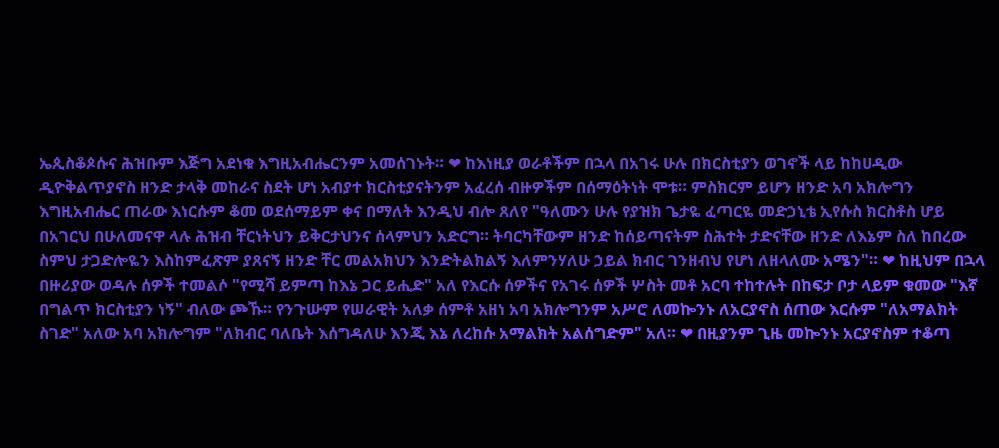ኤጲስቆጶሱና ሕዝቡም እጅግ አደነቁ እግዚአብሔርንም አመሰገኑት። ❤ ከእነዚያ ወራቶችም በኋላ በአገሩ ሁሉ በክርስቲያን ወገኖች ላይ ከከሀዲው ዲዮቅልጥያኖስ ዘንድ ታላቅ መከራና ስደት ሆነ አብያተ ክርስቲያናትንም አፈረሰ ብዙዎችም በሰማዕትነት ሞቱ። ምስክርም ይሆን ዘንድ አባ አክሎግን እግዚአብሔር ጠራው እነርሱም ቆመ ወደሰማይም ቀና በማለት እንዲህ ብሎ ጸለየ "ዓለሙን ሁሉ የያዝክ ጌታዬ ፈጣርዬ መድኃኒቴ ኢየሱስ ክርስቶስ ሆይ በአገርህ በሁለመናዋ ላሉ ሕዝብ ቸርነትህን ይቅርታህንና ሰላምህን አድርግ። ትባርካቸውም ዘንድ ከሰይጣናትም ስሕተት ታድናቸው ዘንድ ለእኔም ስለ ከበረው ስምህ ታጋድሎዬን እስከምፈጽም ያጸናኝ ዘንድ ቸር መልአክህን እንድትልክልኝ እለምንሃለሁ ኃይል ክብር ገንዘብህ የሆነ ለዘላለሙ አሜን"። ❤ ከዚህም በኋላ በዙሪያው ወዳሉ ሰዎች ተመልሶ "የሚሻ ይምጣ ከእኔ ጋር ይሒድ" አለ የእርሱ ሰዎችና የአገሩ ሰዎች ሦስት መቶ አርባ ተከተሉት በከፍታ ቦታ ላይም ቁመው "እኛ በግልጥ ክርስቲያን ነኝ" ብለው ጮኹ። የንጉሡም የሠራዊት አለቃ ሰምቶ አዘነ አባ አክሎግንም አሥሮ ለመኰንኑ ለአርያኖስ ሰጠው እርሱም "ለአማልክት ስገድ" አለው አባ አክሎግም "ለክብር ባለቤት እሰግዳለሁ እንጂ እኔ ለረከሱ አማልክት አልሰግድም" አለ። ❤ በዚያንም ጊዜ መኰንኑ አርያኖስም ተቆጣ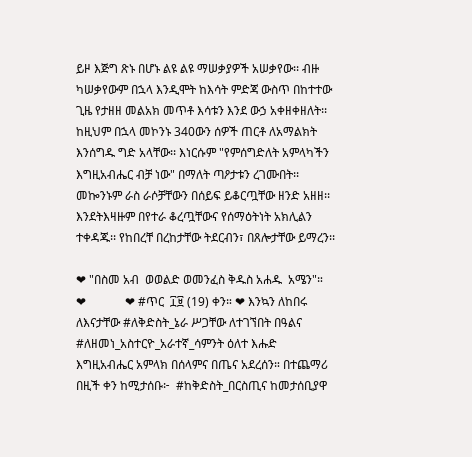ይዞ እጅግ ጽኑ በሆኑ ልዩ ልዩ ማሠቃያዎች አሠቃየው፡፡ ብዙ ካሠቃየውም በኋላ እንዲሞት ከእሳት ምድጃ ውስጥ በከተተው ጊዜ የታዘዘ መልአክ መጥቶ እሳቱን እንደ ውኃ አቀዘቀዘለት፡፡ ከዚህም በኋላ መኮንኑ 340ውን ሰዎች ጠርቶ ለአማልክት እንሰግዱ ግድ አላቸው፡፡ እነርሱም "የምሰግድለት አምላካችን እግዚአብሔር ብቻ ነው" በማለት ጣዖታቱን ረገሙበት፡፡ መኰንኑም ራስ ራሶቻቸውን በሰይፍ ይቆርጧቸው ዘንድ አዘዘ፡፡ እንደትእዛዙም በየተራ ቆረጧቸውና የሰማዕትነት አክሊልን ተቀዳጁ፡፡ የከበረቸ በረከታቸው ትደርብን፣ በጸሎታቸው ይማረን፡፡

❤ "በስመ አብ  ወወልድ ወመንፈስ ቅዱስ አሐዱ  አሜን"። ❤             ❤ #ጥር  ፲፱ (19) ቀን። ❤ እንኳን ለከበሩ ለእናታቸው #ለቅድስት_ኔራ ሥጋቸው ለተገኘበት በዓልና #ለዘመነ_አስተርዮ_አራተኛ_ሳምንት ዕለተ እሑድ እግዚአብሔር አምላክ በሰላምና በጤና አደረሰን። በተጨማሪ በዚች ቀን ከሚታሰቡ፦  #ከቅድስት_በርስጢና ከመታሰቢያዋ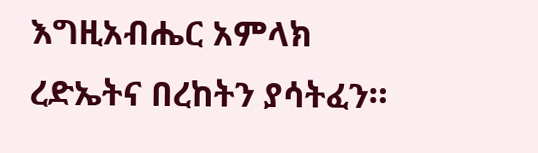እግዚአብሔር አምላክ ረድኤትና በረከትን ያሳትፈን።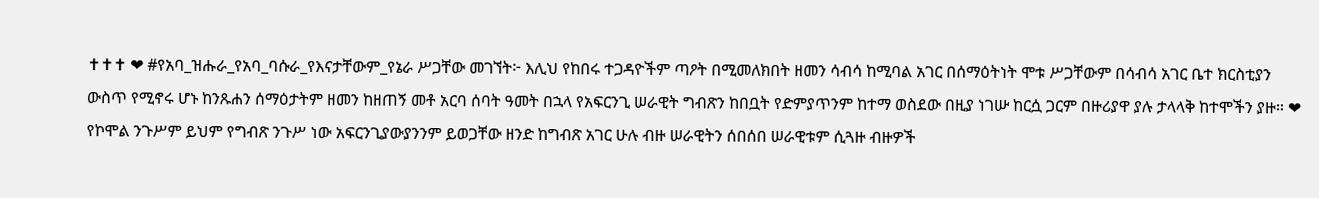✝✝✝ ❤ #የአባ_ዝሑራ_የአባ_ባሱራ_የእናታቸውም_የኔራ ሥጋቸው መገኘት፦ እሊህ የከበሩ ተጋዳዮችም ጣዖት በሚመለክበት ዘመን ሳብሳ ከሚባል አገር በሰማዕትነት ሞቱ ሥጋቸውም በሳብሳ አገር ቤተ ክርስቲያን ውስጥ የሚኖሩ ሆኑ ከንጹሐን ሰማዕታትም ዘመን ከዘጠኝ መቶ አርባ ሰባት ዓመት በኋላ የአፍርንጊ ሠራዊት ግብጽን ከበቧት የድምያጥንም ከተማ ወስደው በዚያ ነገሡ ከርሷ ጋርም በዙሪያዋ ያሉ ታላላቅ ከተሞችን ያዙ። ❤ የኮሞል ንጉሥም ይህም የግብጽ ንጉሥ ነው አፍርንጊያውያንንም ይወጋቸው ዘንድ ከግብጽ አገር ሁሉ ብዙ ሠራዊትን ሰበሰበ ሠራዊቱም ሲጓዙ ብዙዎች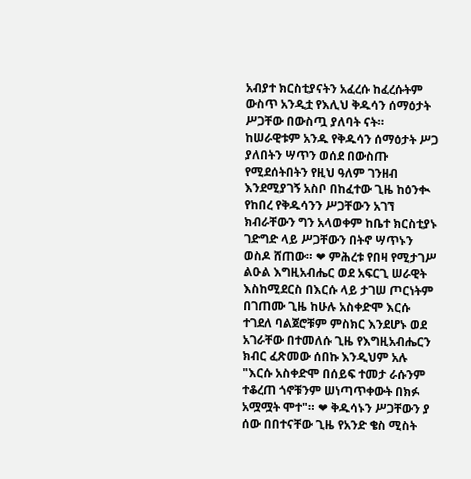አብያተ ክርስቲያናትን አፈረሱ ከፈረሱትም ውስጥ አንዲቷ የእሊህ ቅዱሳን ሰማዕታት ሥጋቸው በውስጧ ያለባት ናት። ከሠራዊቱም አንዱ የቅዱሳን ሰማዕታት ሥጋ ያለበትን ሣጥን ወሰደ በውስጡ የሚደሰትበትን የዚህ ዓለም ገንዘብ እንደሚያገኝ አስቦ በከፈተው ጊዜ ከዕንቊ የከበረ የቅዱሳንን ሥጋቸውን አገኘ ክብራቸውን ግን አላወቀም ከቤተ ክርስቲያኑ ገድግድ ላይ ሥጋቸውን በትኖ ሣጥኑን ወስዶ ሸጠው። ❤ ምሕረቱ የበዛ የሚታገሥ ልዑል እግዚአብሔር ወደ አፍርጊ ሠራዊት እስከሚደርስ በእርሱ ላይ ታገሠ ጦርነትም በገጠሙ ጊዜ ከሁሉ አስቀድሞ እርሱ ተገደለ ባልጀሮቹም ምስክር እንደሆኑ ወደ አገራቸው በተመለሱ ጊዜ የእግዚአብሔርን ክብር ፈጽመው ሰበኩ እንዲህም አሉ "እርሱ አስቀድሞ በሰይፍ ተመታ ራሱንም ተቆረጠ ጎኖቹንም ሠነጣጥቀውት በክፉ አሟሟት ሞተ"። ❤ ቅዱሳኑን ሥጋቸውን ያ ሰው በበተናቸው ጊዜ የአንድ ቄስ ሚስት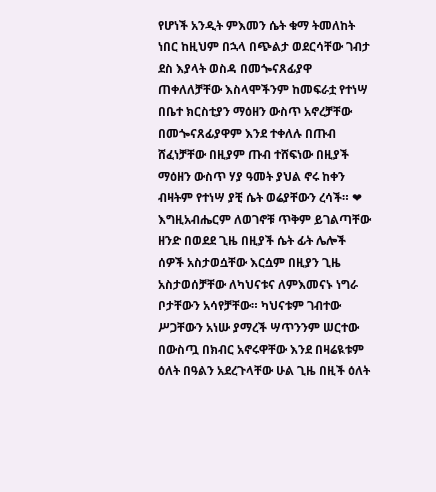የሆነች አንዲት ምእመን ሴት ቁማ ትመለከት ነበር ከዚህም በኋላ በጭልታ ወደርሳቸው ገብታ ደስ እያላት ወስዳ በመጐናጸፊያዋ ጠቀለለቻቸው እስላሞችንም ከመፍራቷ የተነሣ በቤተ ክርስቲያን ማዕዘን ውስጥ አኖረቻቸው በመጐናጸፊያዋም እንደ ተቀለሉ በጡብ ሸፈነቻቸው በዚያም ጡብ ተሸፍነው በዚያች ማዕዘን ውስጥ ሃያ ዓመት ያህል ኖሩ ከቀን ብዛትም የተነሣ ያቺ ሴት ወሬያቸውን ረሳች። ❤ እግዚአብሔርም ለወገኖቹ ጥቅም ይገልጣቸው ዘንድ በወደደ ጊዜ በዚያች ሴት ፊት ሌሎች ሰዎች አስታወሷቸው እርሷም በዚያን ጊዜ አስታወሰቻቸው ለካህናቱና ለምእመናኑ ነግራ ቦታቸውን አሳየቻቸው። ካህናቱም ገብተው ሥጋቸውን አነሡ ያማረች ሣጥንንም ሠርተው በውስጧ በክብር አኖሩዋቸው እንደ በዛሬዪቱም ዕለት በዓልን አደረጉላቸው ሁል ጊዜ በዚች ዕለት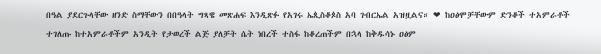በዓል ያደርጉላቸው ዘንድ ስማቸውን በበዓላት ግጻዌ መጽሐፍ እንዲጽፉ የአገሩ ኤጲስቆጶስ አባ ገብርኤል አዝዟልና። ❤ ከዐፅሞቻቸውም ድንቆች ተአምራቶች ተገለጡ ከተአምራቶችም አንዲት የታወረች ልጅ ያለቻት ሴት ነበረች ተስፋ ከቆረጠችም በኋላ ከቅዱሳኑ ዐፅም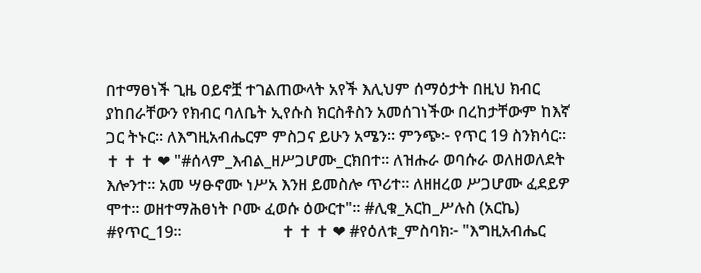በተማፀነች ጊዜ ዐይኖቿ ተገልጠውላት አየች እሊህም ሰማዕታት በዚህ ክብር ያከበራቸውን የክብር ባለቤት ኢየሱስ ክርስቶስን አመሰገነችው በረከታቸውም ከእኛ ጋር ትኑር። ለእግዚአብሔርም ምስጋና ይሁን አሜን። ምንጭ፦ የጥር 19 ስንክሳር።                        ✝ ✝ ✝ ❤ "#ሰላም_እብል_ዘሥጋሆሙ_ርክበተ። ለዝሑራ ወባሱራ ወለዘወለደት እሎንተ። አመ ሣፁኖሙ ነሥአ እንዘ ይመስሎ ጥሪተ። ለዘዘረወ ሥጋሆሙ ፈደይዎ ሞተ። ወዘተማሕፀነት ቦሙ ፈወሱ ዕውርተ"። #ሊቁ_አርከ_ሥሉስ (አርኬ) #የጥር_19።                         ✝ ✝ ✝ ❤ #የዕለቱ_ምስባክ፦ "እግዚአብሔር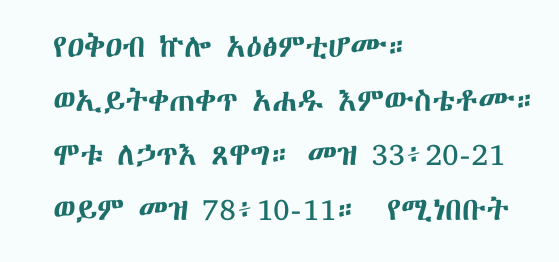የዐቅዐብ ኵሎ አዕፅምቲሆሙ። ወኢይትቀጠቀጥ አሐዱ እምውስቴቶሙ። ሞቱ ለኃጥእ ጸዋግ። መዝ 33፥20-21 ወይም መዝ 78፥10-11።  የሚነበቡት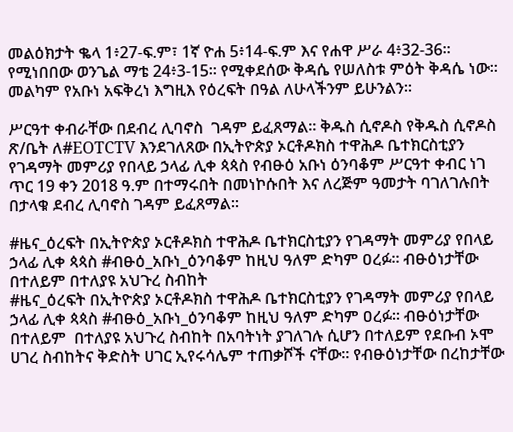መልዕክታት ቈላ 1፥27-ፍ.ም፣ 1ኛ ዮሐ 5፥14-ፍ.ም እና የሐዋ ሥራ 4፥32-36። የሚነበበው ወንጌል ማቴ 24፥3-15። የሚቀደሰው ቅዳሴ የሠለስቱ ምዕት ቅዳሴ ነው። መልካም የአቡነ አፍቅረነ እግዚእ የዕረፍት በዓል ለሁላችንም ይሁንልን።

ሥርዓተ ቀብራቸው በደብረ ሊባኖስ  ገዳም ይፈጸማል። ቅዱስ ሲኖዶስ የቅዱስ ሲኖዶስ ጽ/ቤት ለ#EOTCTV እንደገለጸው በኢትዮጵያ ኦርቶዶክስ ተዋሕዶ ቤተክርስቲያን የገዳማት መምሪያ የበላይ ኃላፊ ሊቀ ጳጳስ የብፁዕ አቡነ ዕንባቆም ሥርዓተ ቀብር ነገ ጥር 19 ቀን 2018 ዓ.ም በተማሩበት በመነኮሱበት እና ለረጅም ዓመታት ባገለገሉበት በታላቁ ደብረ ሊባኖስ ገዳም ይፈጸማል።

#ዜና_ዕረፍት በኢትዮጵያ ኦርቶዶክስ ተዋሕዶ ቤተክርስቲያን የገዳማት መምሪያ የበላይ ኃላፊ ሊቀ ጳጳስ #ብፁዕ_አቡነ_ዕንባቆም ከዚህ ዓለም ድካም ዐረፉ። ብፁዕነታቸው በተለይም በተለያዩ አህጉረ ስብከት
#ዜና_ዕረፍት በኢትዮጵያ ኦርቶዶክስ ተዋሕዶ ቤተክርስቲያን የገዳማት መምሪያ የበላይ ኃላፊ ሊቀ ጳጳስ #ብፁዕ_አቡነ_ዕንባቆም ከዚህ ዓለም ድካም ዐረፉ። ብፁዕነታቸው በተለይም  በተለያዩ አህጉረ ስብከት በአባትነት ያገለገሉ ሲሆን በተለይም የደቡብ ኦሞ ሀገረ ስብከትና ቅድስት ሀገር ኢየሩሳሌም ተጠቃሾች ናቸው። የብፁዕነታቸው በረከታቸው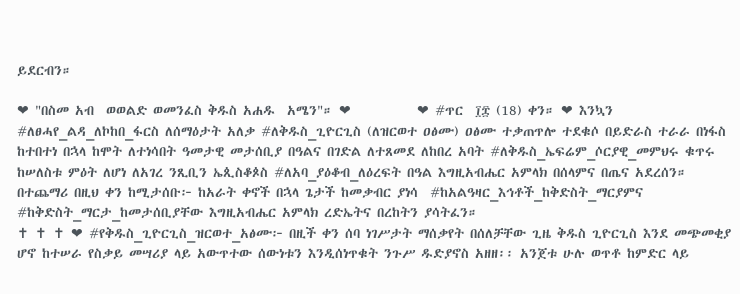ይደርብን።

❤ "በስመ አብ  ወወልድ ወመንፈስ ቅዱስ አሐዱ  አሜን"። ❤           ❤ #ጥር  ፲፰ (18) ቀን። ❤ እንኳን #ለፀሓየ_ልዳ_ለኮከበ_ፋርስ ለሰማዕታት አለቃ #ለቅዱስ_ጊዮርጊስ (ለዝርወተ ዐፅሙ) ዐፅሙ ተቃጠጥሎ ተደቁሶ በይድራስ ተራራ በነፋስ ከተበተነ በኋላ ከሞት ለተነሳበት ዓመታዊ መታሰቢያ በዓልና በገድል ለተጸመደ ለከበረ አባት #ለቅዱስ_ኤፍሬም_ሶርያዊ_መምህሩ ቁጥሩ ከሠለስቱ ምዕት ለሆነ ለአገረ ንጺቢን ኤጲስቆጶስ #ለአባ_ያዕቆብ_ለዕረፍት በዓል እግዚአብሔር አምላክ በሰላምና በጤና አደረሰን። በተጨማሪ በዚህ ቀን ከሚታሰቡ፦ ከአራት ቀኖች በኋላ ጌታች ከመቃብር ያነሳ  #ከአልዓዛር_እኅቶች_ከቅድስት_ማርያምና #ከቅድስት_ማርታ_ከመታሰቢያቸው እግዚአብሔር አምላክ ረድኤትና በረከትን ያሳትፈን።                                                       ✝ ✝ ✝ ❤ #የቅዱስ_ጊዮርጊስ_ዝርወተ_አፅሙ፦ በዚች ቀን ሰባ ነገሥታት ማሰቃየት በሰለቻቸው ጊዜ ቅዱስ ጊዮርጊስ እንደ መጭመቂያ ሆኖ ከተሠራ የስቃይ መሣሪያ ላይ አውጥተው ሰውነቱን እንዲሰነጥቁት ንጉሥ ዱድያኖስ አዘዘ፡፡ አንጀቱ ሁሉ ወጥቶ ከምድር ላይ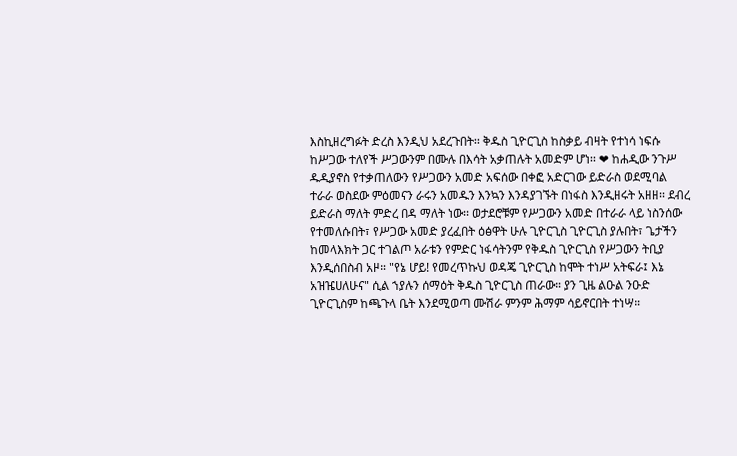እስኪዘረግፉት ድረስ እንዲህ አደረጉበት፡፡ ቅዱስ ጊዮርጊስ ከስቃይ ብዛት የተነሳ ነፍሱ ከሥጋው ተለየች ሥጋውንም በሙሉ በእሳት አቃጠሉት አመድም ሆነ፡፡ ❤ ከሐዲው ንጉሥ ዱዲያኖስ የተቃጠለውን የሥጋውን አመድ አፍሰው በቀፎ አድርገው ይድራስ ወደሚባል ተራራ ወስደው ምዕመናን ራሩን አመዱን እንኳን እንዳያገኙት በነፋስ እንዲዘሩት አዘዘ፡፡ ደብረ ይድራስ ማለት ምድረ በዳ ማለት ነው፡፡ ወታደሮቹም የሥጋውን አመድ በተራራ ላይ ነስንሰው የተመለሱበት፣ የሥጋው አመድ ያረፈበት ዕፅዋት ሁሉ ጊዮርጊስ ጊዮርጊስ ያሉበት፣ ጌታችን ከመላእክት ጋር ተገልጦ አራቱን የምድር ነፋሳትንም የቅዱስ ጊዮርጊስ የሥጋውን ትቢያ እንዲሰበስብ አዞ። "የኔ ሆይ! የመረጥኩህ ወዳጄ ጊዮርጊስ ከሞት ተነሥ አትፍራ፤ እኔ አዝዤሀለሁና" ሲል ኀያሉን ሰማዕት ቅዱስ ጊዮርጊስ ጠራው። ያን ጊዜ ልዑል ንዑድ ጊዮርጊስም ከጫጉላ ቤት እንደሚወጣ ሙሽራ ምንም ሕማም ሳይኖርበት ተነሣ።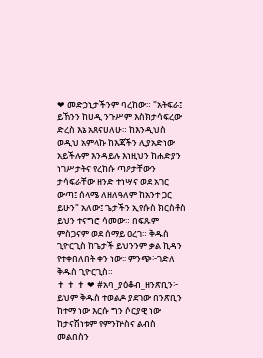❤ መድኃኒታችንም ባረከው። "አትፍራ፤ ይኸንን ከሀዲ ንጉሥም እስክታሳፍረው ድረስ እኔ አጸናሀለሁ። ከእንዲህስ ወዲህ አምላኩ ከእጃችን ሊያአድነው አይችሉም እንዳይሉ እነዚህን ከሐድያን ነገሥታትና የረከሱ ጣዖታቸውን ታሳፍራቸው ዘንድ ተነሣና ወደ አገር ውጣ፤ ሰላሜ ለዘለዓለም ከአንተ ጋር ይሁን" አለው፤ ጌታችን ኢየሱስ ክርስቶስ ይህን ተናግሮ ሳመው። በፍጹም ምስጋናም ወደ ሰማይ ዐረገ። ቅዱስ ጊዮርጊስ ከጌታች ይህንንም ቃል ኪዳን የተቀበለበት ቀን ነው፡፡ ምንጭ፦ገድለ ቅዱስ ጊዮርጊስ።                                                     ✝ ✝ ✝ ❤ #አባ_ያዕቆብ_ዘንጽቢን፦ ይህም ቅዱስ ተወልዶ ያደገው በንጽቢን ከተማ ነው እርሱ ግን ሶርያዊ ነው ከታናሽነቱም የምንኵስና ልብስ መልበስን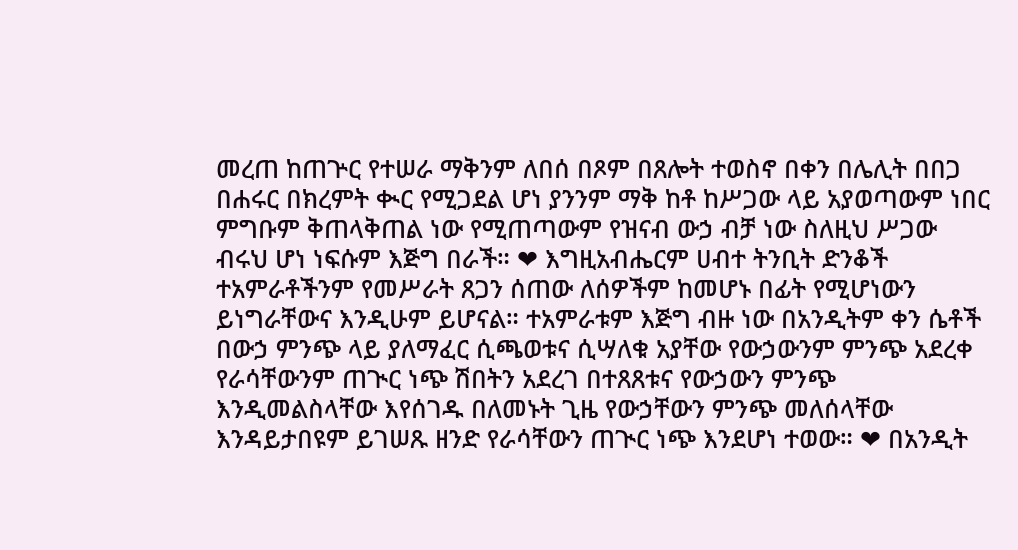መረጠ ከጠጕር የተሠራ ማቅንም ለበሰ በጾም በጸሎት ተወስኖ በቀን በሌሊት በበጋ በሐሩር በክረምት ቊር የሚጋደል ሆነ ያንንም ማቅ ከቶ ከሥጋው ላይ አያወጣውም ነበር ምግቡም ቅጠላቅጠል ነው የሚጠጣውም የዝናብ ውኃ ብቻ ነው ስለዚህ ሥጋው ብሩህ ሆነ ነፍሱም እጅግ በራች። ❤ እግዚአብሔርም ሀብተ ትንቢት ድንቆች ተአምራቶችንም የመሥራት ጸጋን ሰጠው ለሰዎችም ከመሆኑ በፊት የሚሆነውን ይነግራቸውና እንዲሁም ይሆናል። ተአምራቱም እጅግ ብዙ ነው በአንዲትም ቀን ሴቶች በውኃ ምንጭ ላይ ያለማፈር ሲጫወቱና ሲሣለቁ አያቸው የውኃውንም ምንጭ አደረቀ የራሳቸውንም ጠጒር ነጭ ሽበትን አደረገ በተጸጸቱና የውኃውን ምንጭ እንዲመልስላቸው እየሰገዱ በለመኑት ጊዜ የውኃቸውን ምንጭ መለሰላቸው እንዳይታበዩም ይገሠጹ ዘንድ የራሳቸውን ጠጒር ነጭ እንደሆነ ተወው። ❤ በአንዲት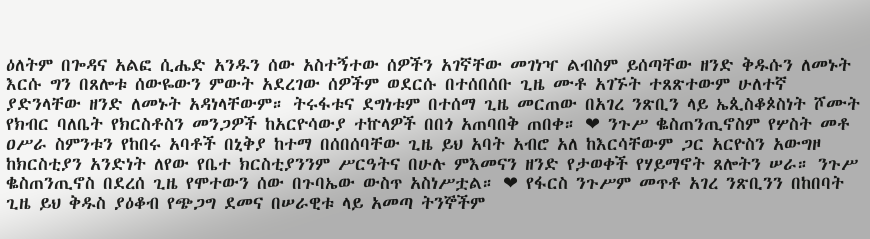ዕለትም በጐዳና አልፎ ሲሔድ አንዱን ሰው አስተኝተው ሰዎችን አገኛቸው መገነዣ ልብስም ይሰጣቸው ዘንድ ቅዱሱን ለመኑት እርሱ ግን በጸሎቱ ሰውዬውን ምውት አደረገው ሰዎችም ወደርሱ በተሰበሰቡ ጊዜ ሙቶ አገኙት ተጸጽተውም ሁለተኛ ያድንላቸው ዘንድ ለመኑት አዳነላቸውም። ትሩፋቱና ደግነቱም በተሰማ ጊዜ መርጠው በአገረ ንጽቢን ላይ ኤጲስቆጶስነት ሾሙት የክብር ባለቤት የክርስቶስን መንጋዎች ከአርዮሳውያ ተኵላዎች በበጎ አጠባበቅ ጠበቀ። ❤ ንጉሥ ቈስጠንጢኖስም የሦስት መቶ ዐሥራ ስምንቱን የከበሩ አባቶች በኒቅያ ከተማ በሰበሰባቸው ጊዜ ይህ አባት አብሮ አለ ከእርሳቸውም ጋር አርዮስን አውግዞ ከክርስቲያን አንድነት ለየው የቤተ ክርስቲያንንም ሥርዓትና በሁሉ ምእመናን ዘንድ የታወቀች የሃይማኖት ጸሎትን ሠራ። ንጉሥ ቈስጠንጢኖስ በደረሰ ጊዜ የሞተውን ሰው በጉባኤው ውስጥ አስነሥቷል። ❤ የፋርስ ንጉሥም መጥቶ አገረ ንጽቢንን በከበባት ጊዜ ይህ ቅዱስ ያዕቆብ የጭጋግ ደመና በሠራዊቱ ላይ አመጣ ትንኞችም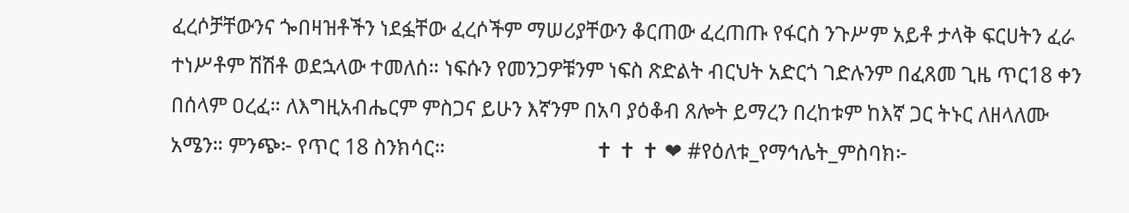ፈረሶቻቸውንና ጐበዛዝቶችን ነደፏቸው ፈረሶችም ማሠሪያቸውን ቆርጠው ፈረጠጡ የፋርስ ንጉሥም አይቶ ታላቅ ፍርሀትን ፈራ ተነሥቶም ሽሽቶ ወደኋላው ተመለሰ። ነፍሱን የመንጋዎቹንም ነፍስ ጽድልት ብርህት አድርጎ ገድሉንም በፈጸመ ጊዜ ጥር18 ቀን በሰላም ዐረፈ። ለእግዚአብሔርም ምስጋና ይሁን እኛንም በአባ ያዕቆብ ጸሎት ይማረን በረከቱም ከእኛ ጋር ትኑር ለዘላለሙ አሜን። ምንጭ፦ የጥር 18 ስንክሳር።                              ✝ ✝ ✝ ❤ #የዕለቱ_የማኅሌት_ምስባክ፦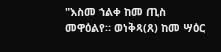"እስመ ኀልቀ ከመ ጢስ መዋዕልየ። ወነቅጻ(ጸ) ከመ ሣዕር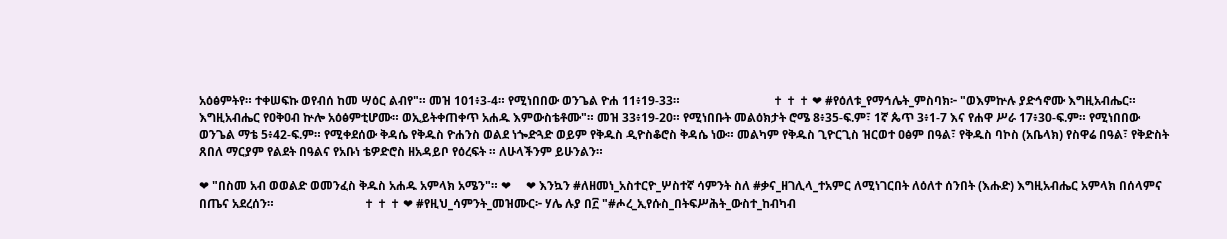አዕፅምትየ። ተቀሠፍኩ ወየብሰ ከመ ሣዕር ልብየ"። መዝ 101፥3-4። የሚነበበው ወንጌል ዮሐ 11፥19-33።                               ✝ ✝ ✝ ❤ #የዕለቱ_የማኅሌት_ምስባክ፦ "ወእምኵሉ ያድኅኖሙ እግዚአብሔር። እግዚአብሔር የዐቅዐብ ኵሎ አዕፅምቲሆሙ። ወኢይትቀጠቀጥ አሐዱ እምውስቴቶሙ"። መዝ 33፥19-20። የሚነበቡት መልዕክታት ሮሜ 8፥35-ፍ.ም፣ 1ኛ ጴጥ 3፥1-7 እና የሐዋ ሥራ 17፥30-ፍ.ም። የሚነበበው ወንጌል ማቴ 5፥42-ፍ.ም። የሚቀደሰው ቅዳሴ የቅዱስ ዮሐንስ ወልደ ነጐድጓድ ወይም የቅዱስ ዲዮስቆሮስ ቅዳሴ ነው። መልካም የቅዱስ ጊዮርጊስ ዝርወተ ዐፅም በዓል፣ የቅዱስ ባኮስ (አቤላክ) የስዋሬ በዓል፣ የቅድስት ጸበለ ማርያም የልደት በዓልና የአቡነ ቴዎድሮስ ዘአዳይቦ የዕረፍት ። ለሁላችንም ይሁንልን።

❤ "በስመ አብ ወወልድ ወመንፈስ ቅዱስ አሐዱ አምላክ አሜን"። ❤     ❤ እንኳን #ለዘመነ_አስተርዮ_ሦስተኛ ሳምንት ስለ #ቃና_ዘገሊላ_ተአምር ለሚነገርበት ለዕለተ ሰንበት (እሑድ) እግዚአብሔር አምላክ በሰላምና በጤና አደረሰን።                              ✝ ✝ ✝ ❤ #የዚህ_ሳምንት_መዝሙር፦ ሃሌ ሉያ በ፫ "#ሖረ_ኢየሱስ_በትፍሥሕት_ውስተ_ከብካብ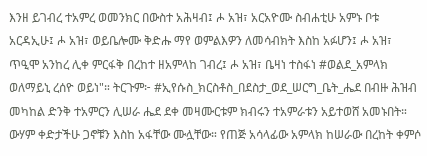እንዘ ይገብረ ተአምረ ወመንክር በውስተ አሕዛብ፤ ሖ አዝ፣ አርአዮሙ ስብሐቲሁ አምኑ ቦቱ አርዳኢሁ፤ ሖ አዝ፣ ወይቤሎሙ ቅድሑ ማየ ወምልእዎን ለመሳብክት እስከ አፉሆን፤ ሖ አዝ፣ ጥዒሞ አንከረ ሊቀ ምርፋቅ በረከተ ዘአምላከ ገብረ፤ ሖ አዝ፣ ቤዛነ ተስፋነ #ወልደ_አምላክ ወለማይኒ ረሰዮ ወይነ"። ትርጉም፦ #ኢየሱስ_ክርስቶስ_በደስታ_ወደ_ሠርግ_ቤት_ሔደ በብዙ ሕዝብ መካከል ድንቅ ተአምርን ሊሠራ ሔደ ደቀ መዛሙርቱም ክብሩን ተአምራቱን አይተወሸ አመኑበት። ውሃም ቀድታችሁ ጋኖቹን እስከ አፋቸው ሙሏቸው። የጠጅ አሳላፊው አምላክ ከሠራው በረከት ቀምሶ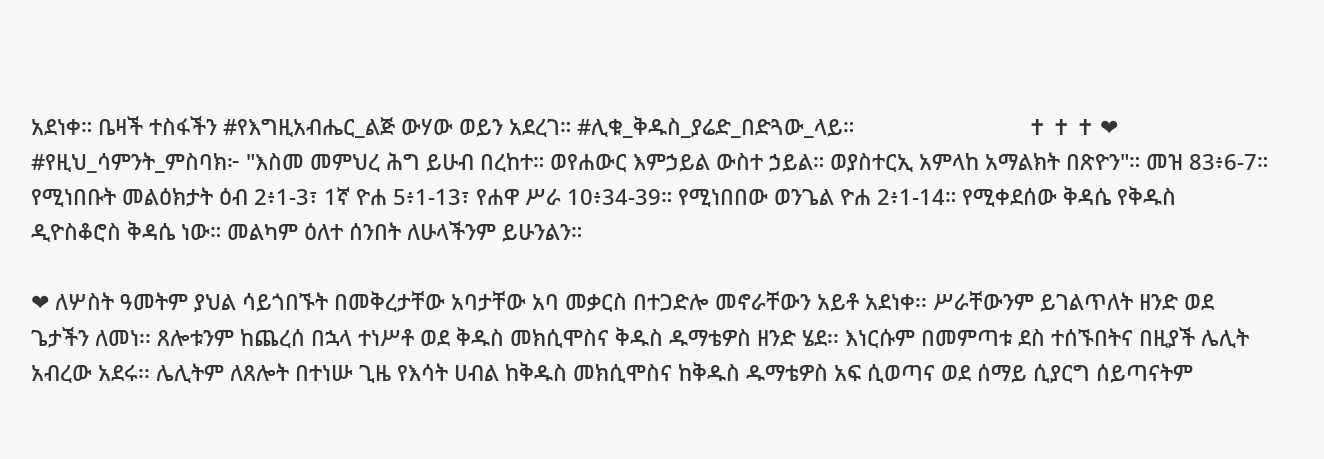አደነቀ። ቤዛች ተስፋችን #የእግዚአብሔር_ልጅ ውሃው ወይን አደረገ። #ሊቁ_ቅዱስ_ያሬድ_በድጓው_ላይ።                             ✝ ✝ ✝ ❤ #የዚህ_ሳምንት_ምስባክ፦ "እስመ መምህረ ሕግ ይሁብ በረከተ። ወየሐውር እምኃይል ውስተ ኃይል። ወያስተርኢ አምላከ አማልክት በጽዮን"። መዝ 83፥6-7። የሚነበቡት መልዕክታት ዕብ 2፥1-3፣ 1ኛ ዮሐ 5፥1-13፣ የሐዋ ሥራ 10፥34-39። የሚነበበው ወንጌል ዮሐ 2፥1-14። የሚቀደሰው ቅዳሴ የቅዱስ ዲዮስቆሮስ ቅዳሴ ነው። መልካም ዕለተ ሰንበት ለሁላችንም ይሁንልን።

❤ ለሦስት ዓመትም ያህል ሳይጎበኙት በመቅረታቸው አባታቸው አባ መቃርስ በተጋድሎ መኖራቸውን አይቶ አደነቀ፡፡ ሥራቸውንም ይገልጥለት ዘንድ ወደ ጌታችን ለመነ፡፡ ጸሎቱንም ከጨረሰ በኋላ ተነሥቶ ወደ ቅዱስ መክሲሞስና ቅዱስ ዱማቴዎስ ዘንድ ሄደ፡፡ እነርሱም በመምጣቱ ደስ ተሰኙበትና በዚያች ሌሊት አብረው አደሩ፡፡ ሌሊትም ለጸሎት በተነሡ ጊዜ የእሳት ሀብል ከቅዱስ መክሲሞስና ከቅዱስ ዱማቴዎስ አፍ ሲወጣና ወደ ሰማይ ሲያርግ ሰይጣናትም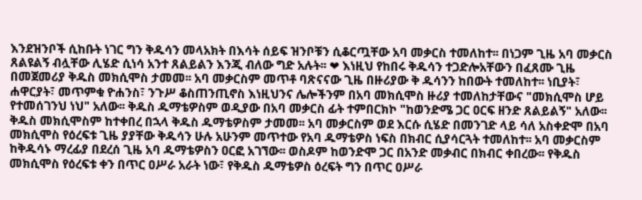እንደዝንቦች ሲከቡት ነገር ግን ቅዱሳን መላአክት በእሳት ሰይፍ ዝንቦቹን ሲቆርጧቸው አባ መቃርስ ተመለከተ፡፡ በነጋም ጊዜ አባ መቃርስ ጸልዩልኝ ብሏቸው ሊሄድ ሲነሳ አንተ ጸልይልን እንጂ ብለው ግድ አሉት፡፡ ❤ እነዚህ የከበሩ ቅዱሳን ተጋድሎአቸውን በፈጸሙ ጊዜ በመጀመሪያ ቅዱስ መክሲሞስ ታመመ፡፡ አባ መቃርስም መጥቶ ባጽናናው ጊዜ በዙሪያው ቅ ዱሳንን ከበውት ተመለከተ፡፡ ነቢያት፣ ሐዋርያት፣ መጥምቁ ዮሐንስ፣ ንጉሥ ቆስጠንጢኖስ እነዚህንና ሌሎችንም በአባ መክሲሞስ ዙሪያ ተመለከታቸውና "መክሲሞስ ሆይ የተመሰገንህ ነህ" አለው፡፡ ቅዱስ ዱማቴዎስም ወዲያው በአባ መቃርስ ፊት ተምበርክኮ "ከወንድሜ ጋር ዐርፍ ዘንድ ጸልይልኝ" አለው፡፡ ቅዱስ መክሲሞስም ከተቀበረ በኋላ ቅዱስ ዱማቴዎስም ታመመ፡፡ አባ መቃርስም ወደ እርሱ ሲሄድ በመንገድ ላይ ሳለ አስቀድሞ በአባ መክሲሞስ የዕረፍቱ ጊዜ ያያቸው ቅዱሳን ሁሉ አሁንም መጥተው የአባ ዱማቴዎስ ነፍስ በክብር ሲያሳርጓት ተመለከተ፡፡ አባ መቃርስም ከቅዱሳኑ ማረፊያ በደረሰ ጊዜ አባ ዱማቴዎስን ዐርፎ አገኘው፡፡ ወስዶም ከወንድሞ ጋር በአንድ መቃብር በክብር ቀበረው፡፡ የቅዱስ መክሲሞስ የዕረፍቱ ቀን በጥር ዐሥራ አራት ነው፣ የቅዱስ ዱማቴዎስ ዕረፍት ግን በጥር ዐሥራ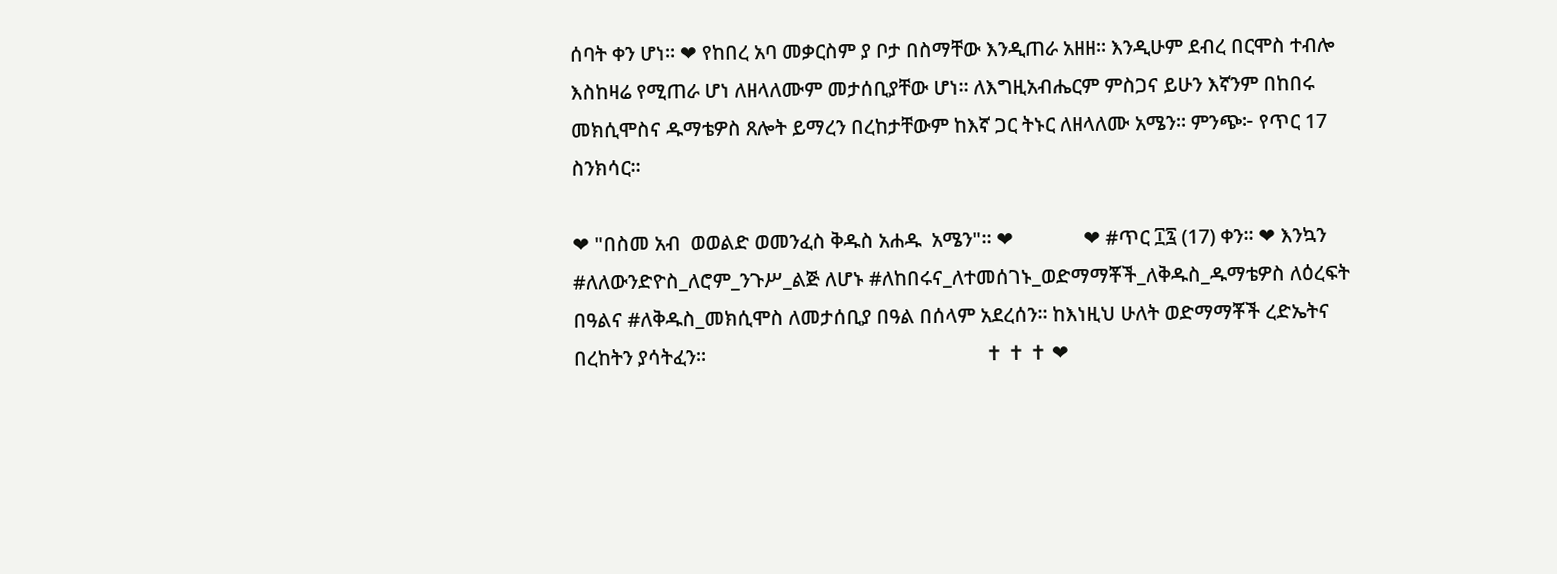ሰባት ቀን ሆነ፡፡ ❤ የከበረ አባ መቃርስም ያ ቦታ በስማቸው እንዲጠራ አዘዘ። እንዲሁም ደብረ በርሞስ ተብሎ እስከዛሬ የሚጠራ ሆነ ለዘላለሙም መታሰቢያቸው ሆነ። ለእግዚአብሔርም ምስጋና ይሁን እኛንም በከበሩ መክሲሞስና ዱማቴዎስ ጸሎት ይማረን በረከታቸውም ከእኛ ጋር ትኑር ለዘላለሙ አሜን። ምንጭ፦ የጥር 17 ስንክሳር።

❤ "በስመ አብ  ወወልድ ወመንፈስ ቅዱስ አሐዱ  አሜን"። ❤              ❤ #ጥር ፲፯ (17) ቀን። ❤ እንኳን #ለለውንድዮስ_ለሮም_ንጉሥ_ልጅ ለሆኑ #ለከበሩና_ለተመሰገኑ_ወድማማቾች_ለቅዱስ_ዱማቴዎስ ለዕረፍት በዓልና #ለቅዱስ_መክሲሞስ ለመታሰቢያ በዓል በሰላም አደረሰን። ከእነዚህ ሁለት ወድማማቾች ረድኤትና በረከትን ያሳትፈን።                                                        ✝ ✝ ✝ ❤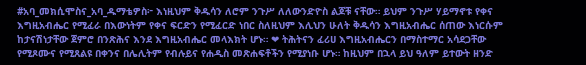#አባ_መክሲሞስና_አባ_ዱማቴዎስ፦ እነዚህም ቅዱሳን ለሮም ንጉሥ ለለውንድዮስ ልጆቹ ናቸው። ይህም ንጉሥ ሃይማኖቱ የቀና እግዚአብሔር የሚፈራ በእውነትም የቀና ፍርድን የሚፈርድ ነበር ስለዚህም እሊህን ሁለት ቅዱሳን እግዚአብሔር ሰጠው እነርሱም ከታናሽነታቸው ጀምሮ በንጽሕና እንደ እግዚአብሔር መላእክት ሆኑ። ❤ ትሕትናን ፈሪሀ እግዚአብሔርን በማስተማር አሳደጋቸው የሚጾሙና የሚጸልዩ በቀንና በሌሊትም የብሉይና የሐዲስ መጽሐፍቶችን የሚያነቡ ሆኑ። ከዚህም በኋላ ይህ ዓለም ይተውት ዘንድ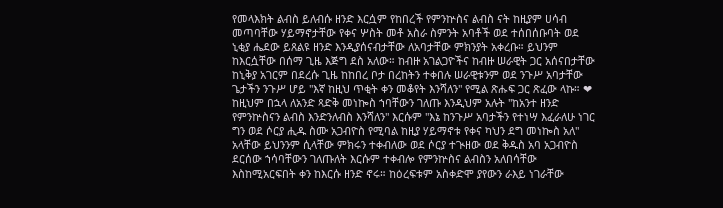የመላእክት ልብስ ይለብሱ ዘንድ እርሷም የከበረች የምንኵስና ልብስ ናት ከዚያም ሀሳብ መጣባቸው ሃይማኖታቸው የቀና ሦስት መቶ አስራ ስምንት አባቶች ወደ ተሰበሰቡባት ወደ ኒቂያ ሔደው ይጸልዩ ዘንድ እንዲያሰናብታቸው ለአባታቸው ምክንያት አቀረቡ። ይህንም ከእርሷቸው በሰማ ጊዜ እጅግ ደስ አለው። ከብዙ አገልጋዮችና ከብዙ ሠራዊት ጋር አሰናበታቸው ከኒቅያ አገርም በደረሱ ጊዜ ከከበረ ቦታ በረከትን ተቀበሉ ሠራዊቱንም ወደ ንጉሥ አባታቸው ጌታችን ንጉሥ ሆይ "እኛ ከዚህ ጥቂት ቀን መቆየት እንሻለን" የሚል ጽሑፍ ጋር ጽፈው ላኩ። ❤ ከዚህም በኋላ ለአንድ ጻድቅ መነኰስ ኀባቸውን ገለጡ እንዲህም አሉት "ከአንተ ዘንድ የምንኵስናን ልብስ እንድንለብስ እንሻለን" እርሱም "እኔ ከንጉሥ አባታችን የተነሣ እፈራለሁ ነገር ግን ወደ ሶርያ ሒዱ ስሙ አጋብዮስ የሚባል ከዚያ ሃይማኖቱ የቀና ካህን ደግ መነኰስ አለ" አላቸው ይህንንም ሲላቸው ምክሩን ተቀብለው ወደ ሶርያ ተጒዘው ወደ ቅዱስ አባ አጋብዮስ ደርሰው ኀሳባቸውን ገለጡለት እርሱም ተቀብሎ የምንኵስና ልብስን አለበሳቸው እስከሚአርፍበት ቀን ከእርሱ ዘንድ ኖሩ። ከዕረፍቱም አስቀድሞ ያየውን ራእይ ነገራቸው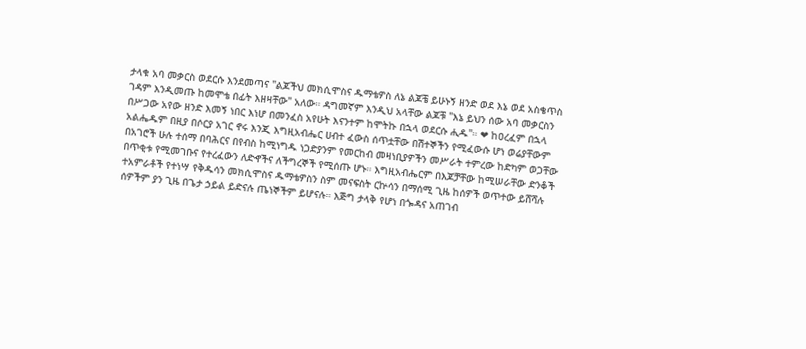ታላቁ አባ መቃርስ ወደርሱ እንደመጣና "ልጆችህ መክሲሞስና ዱማቴዎስ ለኔ ልጆቼ ይሁኑኝ ዘንድ ወደ እኔ ወደ አስቄጥስ ገዳም እንዲመጡ ከመሞቴ በፊት እዘዛቸው" አለው። ዳግመኛም እንዲህ አላቸው ልጆቹ "እኔ ይህን ሰው አባ መቃርስን በሥጋው አየው ዘንድ እመኝ ነበር እነሆ በመንፈስ አየሁት እናንተም ከሞትኩ በኋላ ወደርሱ ሒዱ"። ❤ ከዐረፈም በኋላ አልሔዱም በዚያ በሶርያ አገር ኖሩ እንጂ እግዚአብሔር ሀብተ ፈውስ ሰጥቷቸው በሽተኞችን የሚፈውሱ ሆነ ወሬያቸውም በአገሮች ሁሉ ተሰማ በባሕርና በየብስ ከሚነግዱ ነጋድያንም የመርከብ መዛነቢያዎችን መሥራት ተምረው ከድካም ወጋቸው በጥቂቱ የሚመገቡና የተረፈውን ለድኆችና ለችግረኞች የሚሰጡ ሆኑ። እግዚአብሔርም በእጆቻቸው ከሚሠራቸው ድንቆች ተአምራቶች የተነሣ የቅዱሳን መክሲሞስና ዱማቴዎስን ስም መናፍስት ርኵሳን በማሰሚ ጊዜ ከሰዎች ወጥተው ይሸሻሉ ሰዎችም ያን ጊዜ በጌታ ኃይል ይድናሉ ጤነኞችም ይሆናሉ። እጅግ ታላቅ የሆነ በጐዳና አጠገብ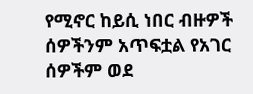የሚኖር ከይሲ ነበር ብዙዎች ሰዎችንም አጥፍቷል የአገር ሰዎችም ወደ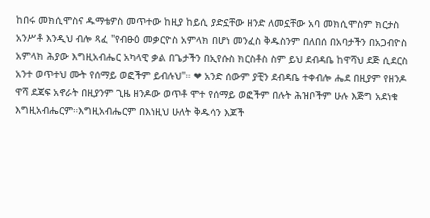ከበሩ መክሲሞስና ዱማቴዎስ መጥተው ከዚያ ከይሲ ያድኗቸው ዘንድ ለመኗቸው አባ መክሲሞስም ክርታስ አንሥቶ እንዲህ ብሎ ጻፈ "የብፁዕ መቃርዮስ አምላክ በሆነ መንፈስ ቅዱስንም በለበሰ በአባታችን በአጋብዮስ አምላክ ሕያው እግዚአብሔር አካላዊ ቃል በጌታችን በኢየሱስ ክርስቶስ ስም ይህ ደብዳቤ ከዋሻህ ደጅ ሲደርስ አንተ ወጥተህ ሙት የሰማይ ወፎችም ይብሉህ"። ❤ አንድ ሰውም ያቺን ደብዳቤ ተቀብሎ ሔደ በዚያም የዘንዶ ዋሻ ደጃፍ አኖራት በዚያንም ጊዜ ዘንዶው ወጥቶ ሞተ የሰማይ ወፎችም በሉት ሕዝቦችም ሁሉ እጅግ አደነቁ እግዚአብሔርም።እግዚአብሔርም በእነዚህ ሁለት ቅዱሳን እጆች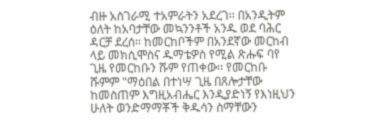ብዙ አስገራሚ ተአምራትን አደረገ፡፡ በአንዲትም ዕለት ከአባታቸው መኳንንቶች አንዱ ወደ ባሕር ዳርቻ ደረሰ፡፡ ከመርከቦችም በአንደኛው መርከብ ላይ መክሲሞስና ዱማቴዎስ የሚል ጽሑፍ ባየ ጊዜ የመርከቡን ሹም የጠቀው፡፡ የመርከቡ ሹምም "ማዕበል በተነሣ ጊዜ በጸሎታቸው ከመስጠም እግዚአብሔር እንዲያድነኝ የእነዚህን ሁለት ወንድማማቾች ቅዱሳን ስማቸውን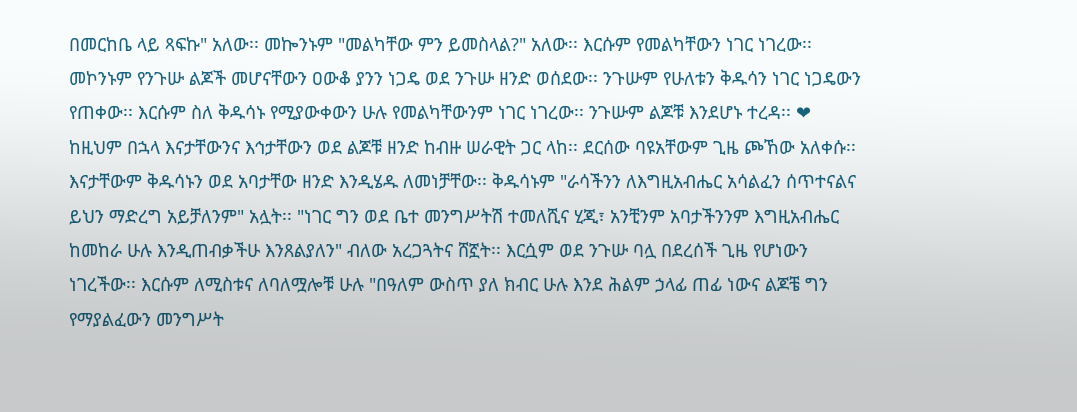በመርከቤ ላይ ጻፍኩ" አለው፡፡ መኰንኑም "መልካቸው ምን ይመስላል?" አለው፡፡ እርሱም የመልካቸውን ነገር ነገረው፡፡ መኮንኑም የንጉሡ ልጆች መሆናቸውን ዐውቆ ያንን ነጋዴ ወደ ንጉሡ ዘንድ ወሰደው፡፡ ንጉሡም የሁለቱን ቅዱሳን ነገር ነጋዴውን የጠቀው፡፡ እርሱም ስለ ቅዱሳኑ የሚያውቀውን ሁሉ የመልካቸውንም ነገር ነገረው፡፡ ንጉሡም ልጆቹ እንደሆኑ ተረዳ፡፡ ❤ ከዚህም በኋላ እናታቸውንና እኅታቸውን ወደ ልጆቹ ዘንድ ከብዙ ሠራዊት ጋር ላከ፡፡ ደርሰው ባዩአቸውም ጊዜ ጮኸው አለቀሱ፡፡ እናታቸውም ቅዱሳኑን ወደ አባታቸው ዘንድ እንዲሄዱ ለመነቻቸው፡፡ ቅዱሳኑም "ራሳችንን ለእግዚአብሔር አሳልፈን ሰጥተናልና ይህን ማድረግ አይቻለንም" አሏት፡፡ "ነገር ግን ወደ ቤተ መንግሥትሽ ተመለሺና ሂጂ፣ አንቺንም አባታችንንም እግዚአብሔር ከመከራ ሁሉ እንዲጠብቃችሁ እንጸልያለን" ብለው አረጋጓትና ሸኟት፡፡ እርሷም ወደ ንጉሡ ባሏ በደረሰች ጊዜ የሆነውን ነገረችው፡፡ እርሱም ለሚስቱና ለባለሟሎቹ ሁሉ "በዓለም ውስጥ ያለ ክብር ሁሉ እንደ ሕልም ኃላፊ ጠፊ ነውና ልጆቼ ግን የማያልፈውን መንግሥት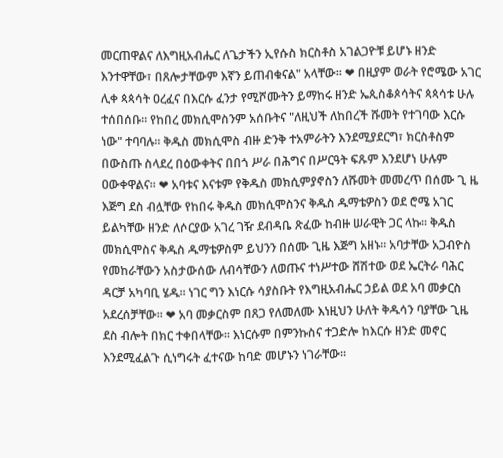መርጠዋልና ለእግዚአብሔር ለጌታችን ኢየሱስ ክርስቶስ አገልጋዮቹ ይሆኑ ዘንድ እንተዋቸው፣ በጸሎታቸውም እኛን ይጠብቁናል" አላቸው፡፡ ❤ በዚያም ወራት የሮሜው አገር ሊቀ ጳጳሳት ዐረፈና በእርሱ ፈንታ የሚሾሙትን ይማከሩ ዘንድ ኤጲስቆጶሳትና ጳጳሳቱ ሁሉ ተሰበሰቡ፡፡ የከበረ መክሲሞስንም አሰቡትና "ለዚህች ለከበረች ሹመት የተገባው እርሱ ነው" ተባባሉ፡፡ ቅዱስ መክሲሞስ ብዙ ድንቅ ተአምራትን እንደሚያደርግ፣ ክርስቶስም በውስጡ ስላደረ በዕውቀትና በበጎ ሥራ በሕግና በሥርዓት ፍጹም እንደሆነ ሁሉም ዐውቀዋልና፡፡ ❤ አባቱና እናቱም የቅዱስ መክሲምያኖስን ለሹመት መመረጥ በሰሙ ጊ ዜ እጅግ ደስ ብሏቸው የከበሩ ቅዱስ መክሲሞስንና ቅዱስ ዱማቴዎስን ወደ ሮሜ አገር ይልካቸው ዘንድ ለሶርያው አገረ ገዥ ደብዳቤ ጽፈው ከብዙ ሠራዊት ጋር ላኩ፡፡ ቅዱስ መክሲሞስና ቅዱስ ዱማቴዎስም ይህንን በሰሙ ጊዜ እጅግ አዘኑ፡፡ አባታቸው አጋብዮስ የመከራቸውን አስታውሰው ለብሳቸውን ለወጡና ተነሥተው ሸሽተው ወደ ኤርትራ ባሕር ዳርቻ አካባቢ ሄዱ፡፡ ነገር ግን እነርሱ ሳያስቡት የእግዚአብሔር ኃይል ወደ አባ መቃርስ አደረሰቻቸው፡፡ ❤ አባ መቃርስም በጸጋ የለመለሙ እነዚህን ሁለት ቅዱሳን ባያቸው ጊዜ ደስ ብሎት በክር ተቀበላቸው፡፡ እነርሱም በምንኩስና ተጋድሎ ከእርሱ ዘንድ መኖር እንደሚፈልጉ ሲነግሩት ፈተናው ከባድ መሆኑን ነገራቸው፡፡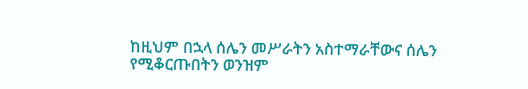ከዚህም በኋላ ሰሌን መሥራትን አስተማራቸውና ሰሌን የሚቆርጡበትን ወንዝም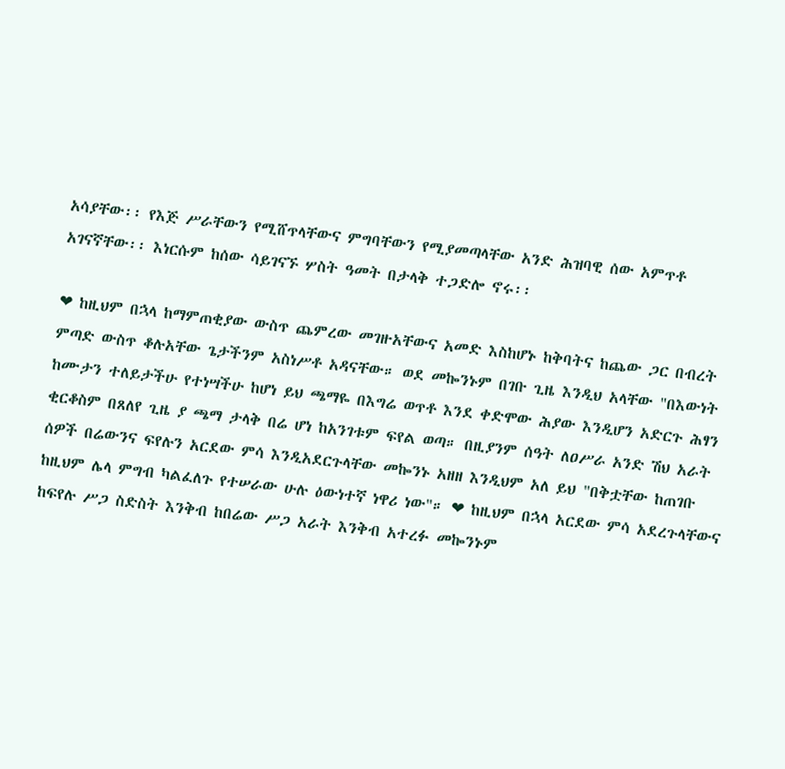አሳያቸው፡፡ የእጅ ሥራቸውን የሚሸጥላቸውና ምግባቸውን የሚያመጣላቸው አንድ ሕዝባዊ ሰው አምጥቶ አገናኛቸው፡፡ እነርሱም ከሰው ሳይገናኙ ሦስት ዓመት በታላቅ ተጋድሎ ኖሩ፡፡

❤ ከዚህም በኋላ ከማምጠቂያው ውስጥ ጨምረው መገዙአቸውና አመድ እስከሆኑ ከቅባትና ከጨው ጋር በብረት ምጣድ ውስጥ ቆሉአቸው ጌታችንም አስነሥቶ አዳናቸው። ወደ መኰንኑም በገቡ ጊዜ እንዲህ አላቸው "በእውነት ከሙታን ተለይታችሁ የተነሣችሁ ከሆነ ይህ ጫማዬ በእግሬ ወጥቶ እንደ ቀድሞው ሕያው እንዲሆን አድርጉ ሕፃን ቂርቆስም በጸለየ ጊዜ ያ ጫማ ታላቅ በሬ ሆነ ከአንገቱም ፍየል ወጣ። በዚያንም ሰዓት ለዐሥራ አንድ ሽህ አራት ሰዎች በሬውንና ፍየሉን አርደው ምሳ እንዲአደርጉላቸው መኰንኑ አዘዘ እንዲህም አለ ይህ "በቅቷቸው ከጠገቡ ከዚህም ሌላ ምግብ ካልፈለጉ የተሠራው ሁሉ ዕውነተኛ ነዋሪ ነው"። ❤ ከዚህም በኋላ አርደው ምሳ አደረጉላቸውና ከፍየሉ ሥጋ ስድስት እንቅብ ከበሬው ሥጋ አራት እንቅብ አተረፉ መኰንኑም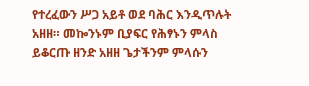የተረፈውን ሥጋ አይቶ ወደ ባሕር እንዲጥሉት አዘዘ። መኰንኑም ቢያፍር የሕፃኑን ምላስ ይቆርጡ ዘንድ አዘዘ ጌታችንም ምላሱን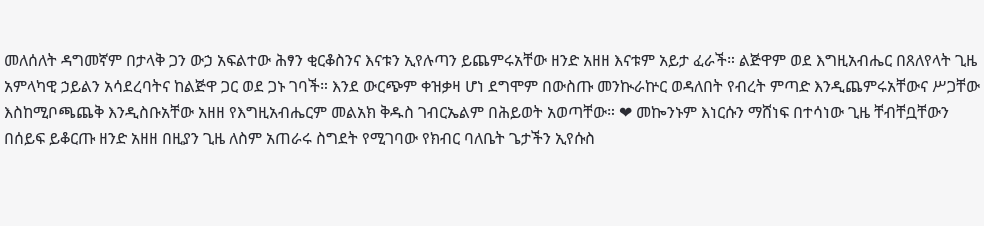መለሰለት ዳግመኛም በታላቅ ጋን ውኃ አፍልተው ሕፃን ቂርቆስንና እናቱን ኢየሉጣን ይጨምሩአቸው ዘንድ አዘዘ እናቱም አይታ ፈራች። ልጅዋም ወደ እግዚአብሔር በጸለየላት ጊዜ አምላካዊ ኃይልን አሳደረባትና ከልጅዋ ጋር ወደ ጋኑ ገባች። እንደ ውርጭም ቀዝቃዛ ሆነ ደግሞም በውስጡ መንኲራኵር ወዳለበት የብረት ምጣድ እንዲጨምሩአቸውና ሥጋቸው እስከሚቦጫጨቅ እንዲስቡአቸው አዘዘ የእግዚአብሔርም መልአክ ቅዱስ ገብርኤልም በሕይወት አወጣቸው። ❤ መኰንኑም እነርሱን ማሸነፍ በተሳነው ጊዜ ቸብቸቧቸውን በሰይፍ ይቆርጡ ዘንድ አዘዘ በዚያን ጊዜ ለስም አጠራሩ ስግደት የሚገባው የክብር ባለቤት ጌታችን ኢየሱስ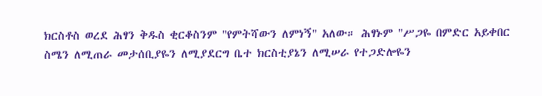ክርስቶስ ወረደ ሕፃን ቅዱስ ቂርቆስንም "የምትሻውን ለምነኝ" አለው። ሕፃኑም "ሥጋዬ በምድር አይቀበር ስሜን ለሚጠራ መታሰቢያዬን ለሚያደርግ ቤተ ክርስቲያኔን ለሚሠራ የተጋድሎዬን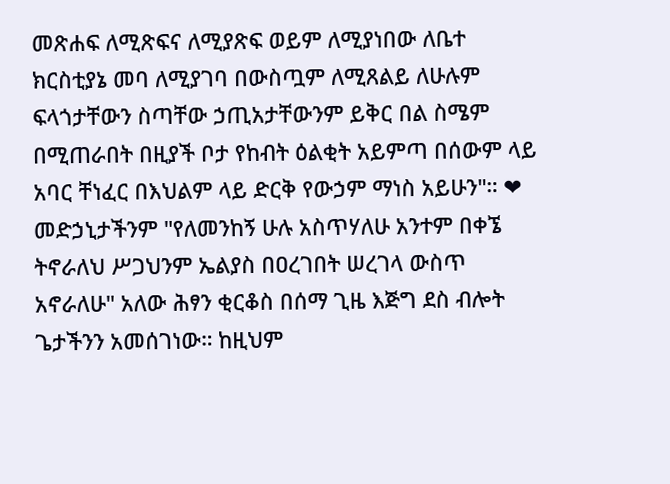መጽሐፍ ለሚጽፍና ለሚያጽፍ ወይም ለሚያነበው ለቤተ ክርስቲያኔ መባ ለሚያገባ በውስጧም ለሚጸልይ ለሁሉም ፍላጎታቸውን ስጣቸው ኃጢአታቸውንም ይቅር በል ስሜም በሚጠራበት በዚያች ቦታ የከብት ዕልቂት አይምጣ በሰውም ላይ አባር ቸነፈር በእህልም ላይ ድርቅ የውኃም ማነስ አይሁን"። ❤ መድኃኒታችንም "የለመንከኝ ሁሉ አስጥሃለሁ አንተም በቀኜ ትኖራለህ ሥጋህንም ኤልያስ በዐረገበት ሠረገላ ውስጥ አኖራለሁ" አለው ሕፃን ቂርቆስ በሰማ ጊዜ እጅግ ደስ ብሎት ጌታችንን አመሰገነው። ከዚህም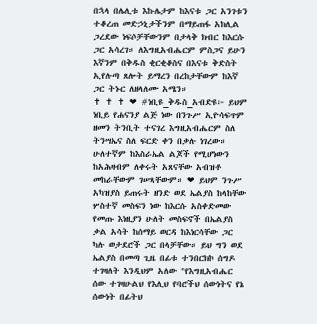በኋላ በሌሊቱ እኩሌታም ከእናቱ ጋር አንገቱን ተቆረጠ መድኃኒታችንም በማይጠፋ አክሊል ጋረደው ነፍሶቻቸውንም በታላቅ ክብር ከእርሱ ጋር አሳረገ። ለእግዚአብሔርም ምስጋና ይሁን እኛንም በቅዱስ ቂርቂቆስና በእናቱ ቅድስት ኢየሉጣ ጸሎት ይማረን በረከታቸውም ከእኛ ጋር ትኑር ለዘላለሙ አሜን።                              ✝ ✝ ✝ ❤ #ነቢዩ_ቅዱስ_አብድዩ፦ ይህም ነቢይ የሐናንያ ልጅ ነው በንጉሥ ኢዮሳፍጥም ዘመን ትንቢት ተናገረ እግዚአብሔርም ስለ ትንሣኤና ስለ ፍርድ ቀን በቃሉ ነገረው። ሁለተኛም ከእስራኤል ልጆች የሚሆነውን ከአሕዛብም ለቀሩት አጸናቸው አብዝቶ መከራቸውም ገሠጻቸውም። ❤ ይህም ንጉሥ አካዝያስ ይጠሩት ዘንድ ወደ ኤልያስ ከላከቸው ሦስተኛ መስፍን ነው ከእርሱ አስቀድመው የመጡ እነዚያን ሁለት መስፍኖች በኤልያስ ቃል አሳት ከሰማይ ወርዳ ከእነርሳቸው ጋር ካሉ ወታደሮች ጋር በላቻቸው። ይህ ግን ወደ ኤልያስ በመጣ ጊዜ በፊቱ ተንበርክኮ ሰግዶ ተገዛለት እንዲህም አለው "የእግዚአብሔር ሰው ተገዛሁልህ የእሊህ የባሮችህ ሰውነትና የኔ ሰውነት በፊትህ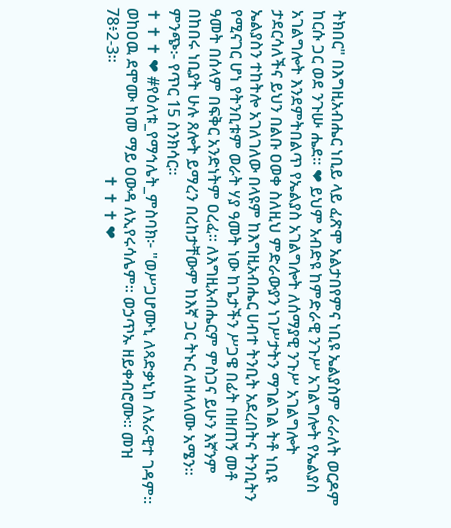ትክበር" በእግዚአብሔር ነቢይ ላይ ፈጽሞ አልታበየምና ነቢዩ ኤልያስም ራራለት ወርዶም ከርሱ ጋር ወደ ንጉሡ ሔደ። ❤ ይህም አብድዩ ከምድራዊ ንጉሥ አገልግሎት የኤልያስ አገልግሎት እንደምትበልጥ የኤልያስ አገልግሎት ለሰማያዊ ንጉሥ አገልግሎት ታደርሳለችና ይህን በልቡ ዐወቀ ስለዚህ ምድራውያን ነገሥታትን ማገልገል ትቶ ነቢዩ ኤልያስን ተከትሎ አገለገለው በላዩም ከእግዚአብሔር ሀብተ ትንቢት አደረበትና ትንቢትን የሚናገር ሆነ የትንቢቱም ወራት ሃያ ዓመት ነው ከጌታችን ሥጋዌ በፊት በዘጠኝ መቶ ዓመት በሰላም በፍቅር አንድነትም ዐረፈ። ለእግዚአብሔርም ምስጋና ይሁን እኛንም በከበሩ ነቢያት ሁሉ ጸሎት ይማረን በረከታቸውም ከእኛ ጋር ትኑር ለዘላለሙ አሜን። ምንጭ፦ የጥር 15 ስንክሳር።                                                                                  ✝ ✝ ✝ ❤ #የዕለቱ_የማኅሌት_ምስባክ፦ "ወሥጋሆሙኒ ለጻድቃኒከ ለአራዊተ ገዳም። ወከዐዉ ደሞሙ ከመ ማይ ዐውዳ ለኢየሩሳሌም። ወኃጥኡ ዘይቀብሮሙ። መዝ 78፥2-3።                            ✝ ✝ ✝ ❤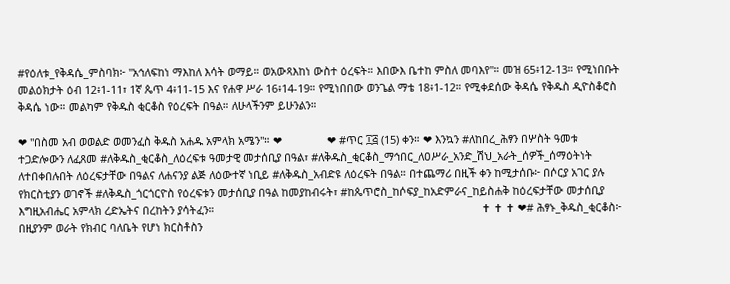#የዕለቱ_የቅዳሴ_ምስባክ፦ "አኅለፍከነ ማእከለ እሳት ወማይ። ወአውጻእከነ ውስተ ዕረፍት። እበውእ ቤተከ ምስለ መባእየ"። መዝ 65፥12-13። የሚነበቡት መልዕክታት ዕብ 12፥1-11፣ 1ኛ ጴጥ 4፥11-15 እና የሐዋ ሥራ 16፥14-19። የሚነበበው ወንጌል ማቴ 18፥1-12። የሚቀደሰው ቅዳሴ የቅዱስ ዲዮስቆሮስ ቅዳሴ ነው። መልካም የቅዱስ ቂርቆስ የዕረፍት በዓል። ለሁላችንም ይሁንልን።

❤ "በስመ አብ ወወልድ ወመንፈስ ቅዱስ አሐዱ አምላክ አሜን"። ❤               ❤ #ጥር ፲፭ (15) ቀን። ❤ እንኳን #ለከበረ_ሕፃን በሦስት ዓመቱ ተጋድሎውን ለፈጸመ #ለቅዱስ_ቂርቆስ_ለዕረፍቱ ዓመታዊ መታሰቢያ በዓል፣ #ለቅዱስ_ቂርቆስ_ማኅበር_ለዐሥራ_አንድ_ሽህ_አራት_ሰዎች_ሰማዕትነት ለተበቀበሉበት ለዕረፍታቸው በዓልና ለሐናንያ ልጅ ለዕውተኛ ነቢይ #ለቅዱስ_አብድዩ ለዕረፍት በዓል። በተጨማሪ በዚች ቀን ከሚታሰቡ፦ በሶርያ አገር ያሉ የክርስቲያን ወገኖች #ለቅዱስ_ጎርጎርዮስ የዕረፍቱን መታሰቢያ በዓል ከመያከብሩት፣ #ከጴጥሮስ_ከሶፍያ_ከአድምራና_ከይስሐቅ ከዕረፍታቸው መታሰቢያ እግዚአብሔር አምላክ ረድኤትና በረከትን ያሳትፈን።                                                                                         ✝ ✝ ✝ ❤# ሕፃኑ_ቅዱስ_ቂርቆስ፦ በዚያንም ወራት የክብር ባለቤት የሆነ ክርስቶስን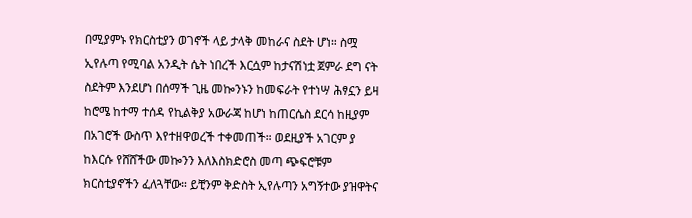በሚያምኑ የክርስቲያን ወገኖች ላይ ታላቅ መከራና ስደት ሆነ። ስሟ ኢየሉጣ የሚባል አንዲት ሴት ነበረች እርሷም ከታናሽነቷ ጀምራ ደግ ናት ስደትም እንደሆነ በሰማች ጊዜ መኰንኑን ከመፍራት የተነሣ ሕፃኗን ይዛ ከሮሜ ከተማ ተሰዳ የኪልቅያ አውራጃ ከሆነ ከጠርሴስ ደርሳ ከዚያም በአገሮች ውስጥ እየተዘዋወረች ተቀመጠች። ወደዚያች አገርም ያ ከእርሱ የሸሸችው መኰንን እለእስክድሮስ መጣ ጭፍሮቹም ክርስቲያኖችን ፈለጓቸው። ይቺንም ቅድስት ኢየሉጣን አግኝተው ያዝዋትና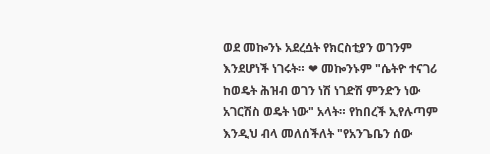ወደ መኰንኑ አደረሷት የክርስቲያን ወገንም እንደሆነች ነገሩት። ❤ መኰንኑም "ሴትዮ ተናገሪ ከወዴት ሕዝብ ወገን ነሽ ነገድሽ ምንድን ነው አገርሽስ ወዴት ነው" አላት። የከበረች ኢየሉጣም እንዲህ ብላ መለሰችለት "የአንጌቤን ሰው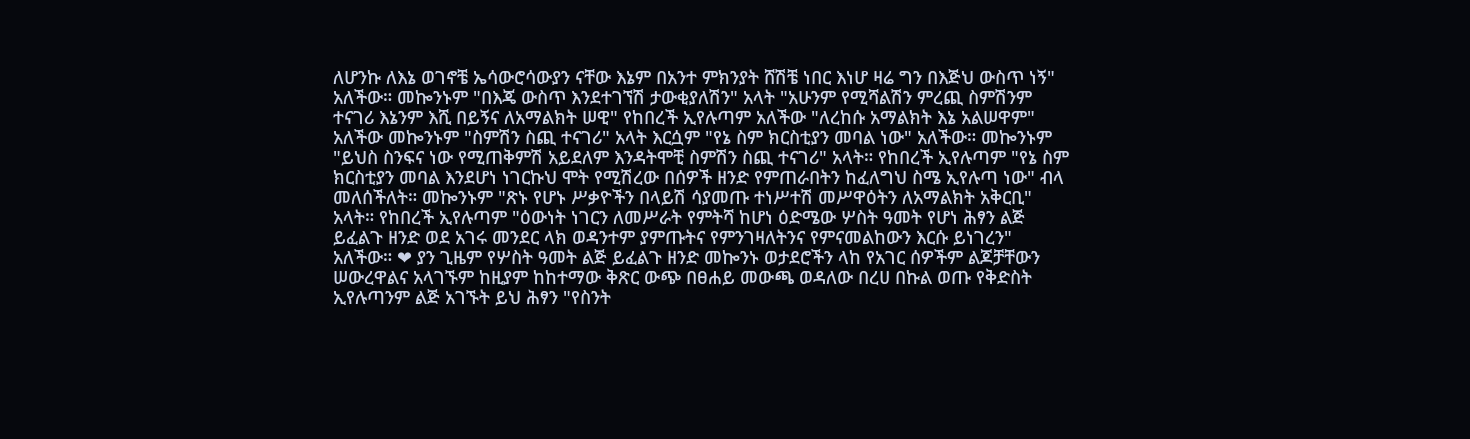ለሆንኩ ለእኔ ወገኖቼ ኤሳውሮሳውያን ናቸው እኔም በአንተ ምክንያት ሸሽቼ ነበር እነሆ ዛሬ ግን በእጅህ ውስጥ ነኝ" አለችው። መኰንኑም "በእጄ ውስጥ እንደተገኘሽ ታውቂያለሽን" አላት "አሁንም የሚሻልሽን ምረጪ ስምሽንም ተናገሪ እኔንም እሺ በይኝና ለአማልክት ሠዊ" የከበረች ኢየሉጣም አለችው "ለረከሱ አማልክት እኔ አልሠዋም" አለችው መኰንኑም "ስምሽን ስጪ ተናገሪ" አላት እርሷም "የኔ ስም ክርስቲያን መባል ነው" አለችው። መኰንኑም "ይህስ ስንፍና ነው የሚጠቅምሽ አይደለም እንዳትሞቺ ስምሽን ስጪ ተናገሪ" አላት። የከበረች ኢየሉጣም "የኔ ስም ክርስቲያን መባል እንደሆነ ነገርኩህ ሞት የሚሽረው በሰዎች ዘንድ የምጠራበትን ከፈለግህ ስሜ ኢየሉጣ ነው" ብላ መለሰችለት። መኰንኑም "ጽኑ የሆኑ ሥቃዮችን በላይሽ ሳያመጡ ተነሥተሽ መሥዋዕትን ለአማልክት አቅርቢ" አላት። የከበረች ኢየሉጣም "ዕውነት ነገርን ለመሥራት የምትሻ ከሆነ ዕድሜው ሦስት ዓመት የሆነ ሕፃን ልጅ ይፈልጉ ዘንድ ወደ አገሩ መንደር ላክ ወዳንተም ያምጡትና የምንገዛለትንና የምናመልከውን እርሱ ይነገረን" አለችው። ❤ ያን ጊዜም የሦስት ዓመት ልጅ ይፈልጉ ዘንድ መኰንኑ ወታደሮችን ላከ የአገር ሰዎችም ልጆቻቸውን ሠውረዋልና አላገኙም ከዚያም ከከተማው ቅጽር ውጭ በፀሐይ መውጫ ወዳለው በረሀ በኩል ወጡ የቅድስት ኢየሉጣንም ልጅ አገኙት ይህ ሕፃን "የስንት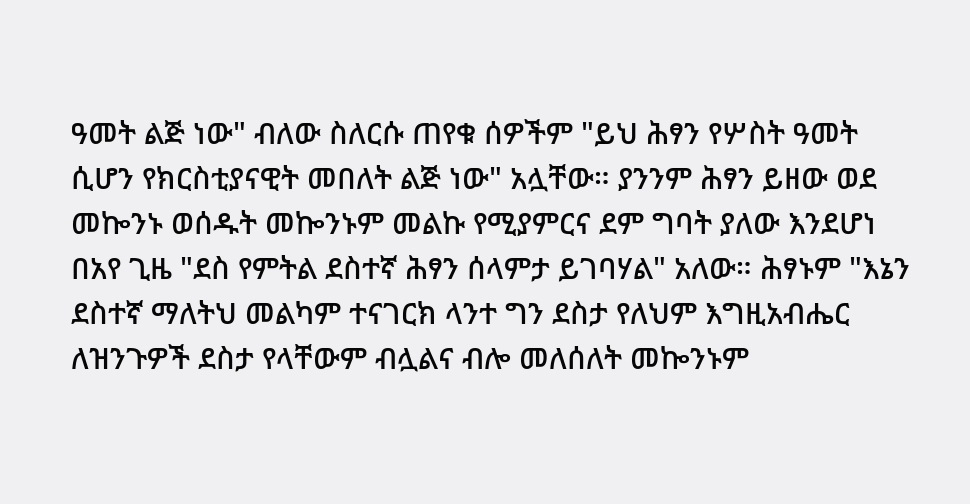ዓመት ልጅ ነው" ብለው ስለርሱ ጠየቁ ሰዎችም "ይህ ሕፃን የሦስት ዓመት ሲሆን የክርስቲያናዊት መበለት ልጅ ነው" አሏቸው። ያንንም ሕፃን ይዘው ወደ መኰንኑ ወሰዱት መኰንኑም መልኩ የሚያምርና ደም ግባት ያለው እንደሆነ በአየ ጊዜ "ደስ የምትል ደስተኛ ሕፃን ሰላምታ ይገባሃል" አለው። ሕፃኑም "እኔን ደስተኛ ማለትህ መልካም ተናገርክ ላንተ ግን ደስታ የለህም እግዚአብሔር ለዝንጉዎች ደስታ የላቸውም ብሏልና ብሎ መለሰለት መኰንኑም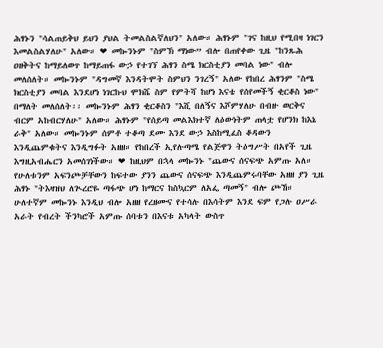ሕፃኑን "ሳልጠይቅህ ይህን ያህል ትመልስልኛለህን" አለው። ሕፃኑም "ገና ከዚህ የሚበዛ ነገርን እመልስልሃለሁ" አለው። ❤ መኰንኑም "ስምኽ ማነው” ብሎ በጠየቀው ጊዜ "ከንጹሕ ዐዘቅትና ከማይለወጥ ከማይጠፋ ውኃ የተገኘ ሕፃን ስሜ ክርስቲያን መባል ነው" ብሎ መለሰለት። መኰንኑም "ዳግመኛ እንዳትሞት ስምህን ንገረኝ" አለው የከበረ ሕፃንም "ስሜ ክርስቲያን መባል እንደሆነ ነገርኩህ ሞክሼ ስም የምትሻ ከሆነ እናቴ የሰየመችኝ ቂርቆስ ነው" በማለት መለሰለት፡፡ መኰንኑም ሕፃን ቂርቆስን "እሺ በለኝና እሾምሃለሁ በብዙ ወርቅና ብርም አከብርሃለሁ" አለው። ሕፃኑም "የሰይጣ መልእክተኛ ለዕውነትም ጠላቷ የሆንክ ከእኔ ራቅ" አለው። መኰንኑም ሰምቶ ተቆጣ ደሙ እንደ ውኃ እስከሚፈስ ቆዳውን እንዲጨምቁትና እንዲግፉት አዘዘ። የከበረች ኢየሉጣሜ የልጅዋን ትዕግሥት በአየች ጊዜ እግዚአብሔርን አመሰገነችው። ❤ ከዚህም በኋላ መኰንኑ "ጨውና ሰናፍጭ አምጡ አለ። የሁለቱንም አፍንጮቻቸውን ከፍተው ያንን ጨውና ሰናፍጭ እንዲጨምሩባቸው አዘዘ ያን ጊዜ ሕፃኑ "ትእዛዝህ ለጒረሮዬ ጣፋጭ ሆነ ከማርና ከስኳርም ለአፌ ጣመኝ" ብሎ ጮኸ። ሁለተኛም መኰንኑ እንዲህ ብሎ አዘዘ የረዘሙና የተሳሉ በእሳትም እንደ ፍም የጋሉ ዐሥራ አራት የብረት ችንካሮች አምጡ ሰባቱን በእናቱ አካላት ውስጥ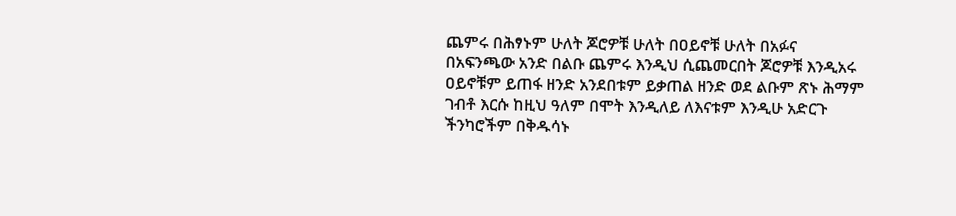ጨምሩ በሕፃኑም ሁለት ጆሮዎቹ ሁለት በዐይኖቹ ሁለት በአፉና በአፍንጫው አንድ በልቡ ጨምሩ እንዲህ ሲጨመርበት ጆሮዎቹ እንዲአሩ ዐይኖቹም ይጠፋ ዘንድ አንደበቱም ይቃጠል ዘንድ ወደ ልቡም ጽኑ ሕማም ገብቶ እርሱ ከዚህ ዓለም በሞት እንዲለይ ለእናቱም እንዲሁ አድርጉ ችንካሮችም በቅዱሳኑ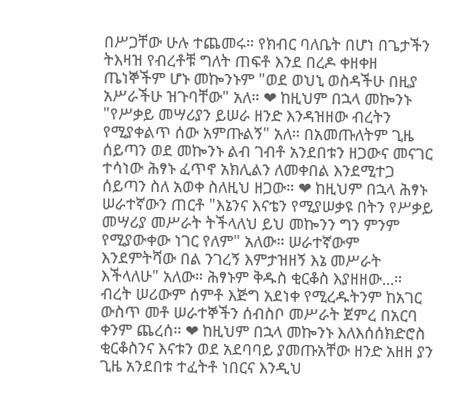በሥጋቸው ሁሉ ተጨመሩ። የክብር ባለቤት በሆነ በጌታችን ትእዛዝ የብረቶቹ ግለት ጠፍቶ እንደ በረዶ ቀዘቀዘ ጤነኞችም ሆኑ መኰንኑም "ወደ ወህኒ ወስዳችሁ በዚያ አሥራችሁ ዝጉባቸው" አለ። ❤ ከዚህም በኋላ መኰንኑ "የሥቃይ መሣሪያን ይሠራ ዘንድ እንዳዝዘው ብረትን የሚያቀልጥ ሰው አምጡልኝ" አለ። በአመጡለትም ጊዜ ሰይጣን ወደ መኰንኑ ልብ ገብቶ አንደበቱን ዘጋውና መናገር ተሳነው ሕፃኑ ፈጥኖ አክሊልን ለመቀበል እንደሚተጋ ሰይጣን ስለ አወቀ ስለዚህ ዘጋው። ❤ ከዚህም በኋላ ሕፃኑ ሠራተኛውን ጠርቶ "እኔንና እናቴን የሚያሠቃዩ በትን የሥቃይ መሣሪያ መሥራት ትችላለህ ይህ መኰንን ግን ምንም የሚያውቀው ነገር የለም" አለው። ሠራተኛውም እንደምትሻው በል ንገረኝ እምታዝዘኝ እኔ መሥራት እችላለሁ" አለው። ሕፃኑም ቅዱስ ቂርቆስ እያዘዘው...። ብረት ሠሪውም ሰምቶ እጅግ አደነቀ የሚረዱትንም ከአገር ውስጥ መቶ ሠራተኞችን ሰብስቦ መሥራት ጀምረ በአርባ ቀንም ጨረሰ። ❤ ከዚህም በኋላ መኰንኑ እለእሰሰክድሮስ ቂርቆስንና እናቱን ወደ አደባባይ ያመጡአቸው ዘንድ አዘዘ ያን ጊዜ አንደበቱ ተፈትቶ ነበርና እንዲህ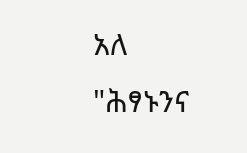አለ "ሕፃኑንና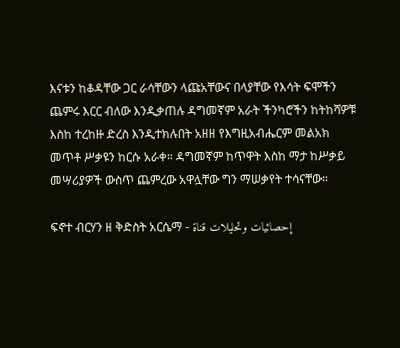እናቱን ከቆዳቸው ጋር ራሳቸውን ላጩአቸውና በላያቸው የእሳት ፍሞችን ጨምሩ እርር ብለው እንዲቃጠሉ ዳግመኛም አራት ችንካሮችን ከትከሻዎቹ እስከ ተረከዙ ድረስ እንዲተክሉበት አዘዘ የእግዚአብሔርም መልአክ መጥቶ ሥቃዩን ከርሱ አራቀ። ዳግመኛም ከጥዋት እስከ ማታ ከሥቃይ መሣሪያዎች ውስጥ ጨምረው አዋሏቸው ግን ማሠቃየት ተሳናቸው።

ፍኖተ ብርሃን ዘ ቅድስት አርሴማ - إحصائيات وتحليلات قناة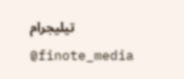تيليجرام @finote_media